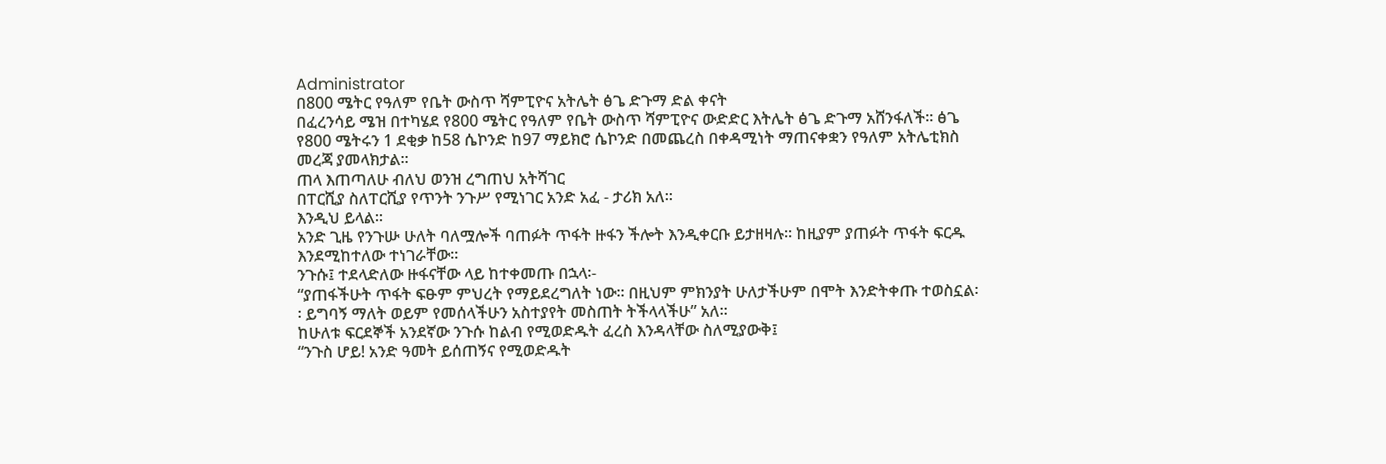Administrator
በ800 ሜትር የዓለም የቤት ውስጥ ሻምፒዮና አትሌት ፅጌ ድጉማ ድል ቀናት
በፈረንሳይ ሜዝ በተካሄደ የ800 ሜትር የዓለም የቤት ውስጥ ሻምፒዮና ውድድር እትሌት ፅጌ ድጉማ አሸንፋለች፡፡ ፅጌ የ800 ሜትሩን 1 ደቂቃ ከ58 ሴኮንድ ከ97 ማይክሮ ሴኮንድ በመጨረስ በቀዳሚነት ማጠናቀቋን የዓለም አትሌቲክስ መረጃ ያመላክታል፡፡
ጠላ እጠጣለሁ ብለህ ወንዝ ረግጠህ አትሻገር
በፐርሺያ ስለፐርሺያ የጥንት ንጉሥ የሚነገር አንድ አፈ - ታሪክ አለ፡፡
እንዲህ ይላል፡፡
አንድ ጊዜ የንጉሡ ሁለት ባለሟሎች ባጠፉት ጥፋት ዙፋን ችሎት እንዲቀርቡ ይታዘዛሉ፡፡ ከዚያም ያጠፉት ጥፋት ፍርዱ እንደሚከተለው ተነገራቸው፡፡
ንጉሱ፤ ተደላድለው ዙፋናቸው ላይ ከተቀመጡ በኋላ፡-
“ያጠፋችሁት ጥፋት ፍፁም ምህረት የማይደረግለት ነው፡፡ በዚህም ምክንያት ሁለታችሁም በሞት እንድትቀጡ ተወስኗል፡፡ ይግባኝ ማለት ወይም የመሰላችሁን አስተያየት መስጠት ትችላላችሁ” አለ፡፡
ከሁለቱ ፍርደኞች አንደኛው ንጉሱ ከልብ የሚወድዱት ፈረስ እንዳላቸው ስለሚያውቅ፤
“ንጉስ ሆይ! አንድ ዓመት ይሰጠኝና የሚወድዱት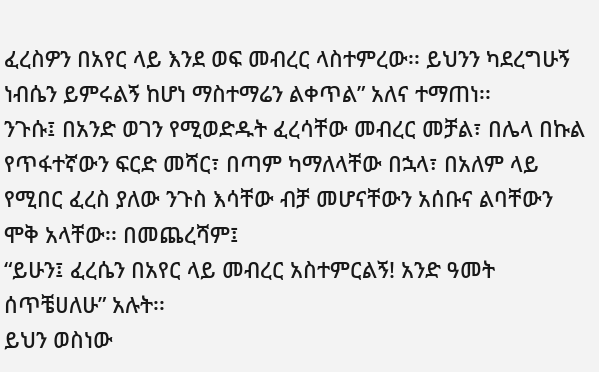ፈረስዎን በአየር ላይ እንደ ወፍ መብረር ላስተምረው፡፡ ይህንን ካደረግሁኝ ነብሴን ይምሩልኝ ከሆነ ማስተማሬን ልቀጥል” አለና ተማጠነ፡፡
ንጉሱ፤ በአንድ ወገን የሚወድዱት ፈረሳቸው መብረር መቻል፣ በሌላ በኩል የጥፋተኛውን ፍርድ መሻር፣ በጣም ካማለላቸው በኋላ፣ በአለም ላይ የሚበር ፈረስ ያለው ንጉስ እሳቸው ብቻ መሆናቸውን አሰቡና ልባቸውን ሞቅ አላቸው፡፡ በመጨረሻም፤
“ይሁን፤ ፈረሴን በአየር ላይ መብረር አስተምርልኝ! አንድ ዓመት ሰጥቼሀለሁ” አሉት፡፡
ይህን ወስነው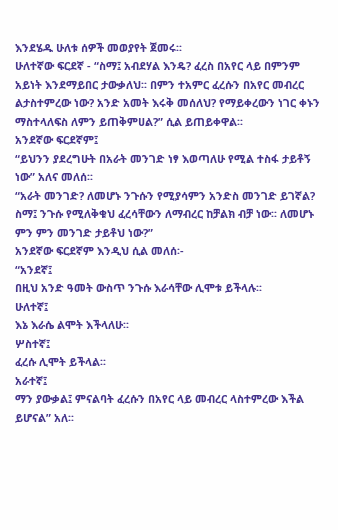እንደሄዱ ሁለቱ ሰዎች መወያየት ጀመሩ፡፡
ሁለተኛው ፍርደኛ - “ስማ፤ አብደሃል እንዴ? ፈረስ በአየር ላይ በምንም አይነት እንደማይበር ታውቃለህ፡፡ በምን ተአምር ፈረሱን በአየር መብረር ልታስተምረው ነው? አንድ አመት እሩቅ መሰለህ? የማይቀረውን ነገር ቀኑን ማስተላለፍስ ለምን ይጠቅምሀል?” ሲል ይጠይቀዋል፡፡
አንደኛው ፍርደኛም፤
“ይህንን ያደረግሁት በአራት መንገድ ነፃ እወጣለሁ የሚል ተስፋ ታይቶኝ ነው” አለና መለሰ፡፡
“አራት መንገድ? ለመሆኑ ንጉሱን የሚያሳምን አንድስ መንገድ ይገኛል? ስማ፤ ንጉሱ የሚለቅቁህ ፈረሳቸውን ለማብረር ከቻልክ ብቻ ነው፡፡ ለመሆኑ ምን ምን መንገድ ታይቶህ ነው?”
አንደኛው ፍርደኛም እንዲህ ሲል መለሰ፡-
“አንደኛ፤
በዚህ አንድ ዓመት ውስጥ ንጉሱ እራሳቸው ሊሞቱ ይችላሉ፡፡
ሁለተኛ፤
እኔ እራሴ ልሞት እችላለሁ፡፡
ሦስተኛ፤
ፈረሱ ሊሞት ይችላል፡፡
አራተኛ፤
ማን ያውቃል፤ ምናልባት ፈረሱን በአየር ላይ መብረር ላስተምረው እችል ይሆናል” አለ፡፡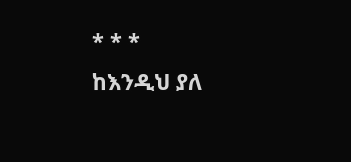* * *
ከእንዲህ ያለ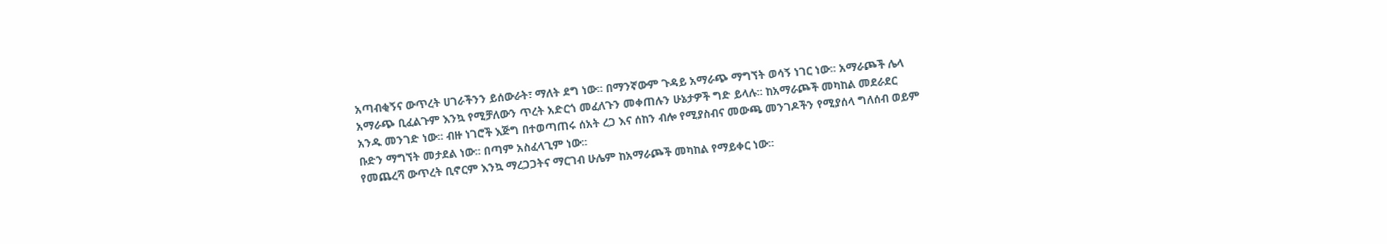አጣብቂኝና ውጥረት ሀገራችንን ይሰውራት፣ ማለት ደግ ነው፡፡ በማንኛውም ጉዳይ አማራጭ ማግኘት ወሳኝ ነገር ነው፡፡ አማራጮች ሌላ አማራጭ ቢፈልጉም እንኳ የሚቻለውን ጥረት አድርጎ መፈለጉን መቀጠሉን ሁኔታዎች ግድ ይላሉ፡፡ ከአማራጮች መካከል መደራደር አንዱ መንገድ ነው፡፡ ብዙ ነገሮች እጅግ በተወጣጠሩ ሰአት ረጋ እና ሰከን ብሎ የሚያስብና መውጫ መንገዶችን የሚያሰላ ግለሰብ ወይም ቡድን ማግኘት መታደል ነው፡፡ በጣም አስፈላጊም ነው፡፡
የመጨረሻ ውጥረት ቢኖርም እንኳ ማረጋጋትና ማርገብ ሁሌም ከአማራጮች መካከል የማይቀር ነው፡፡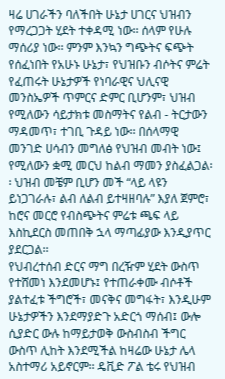ዛሬ ሀገራችን ባለችበት ሁኔታ ሀገርና ህዝብን የማረጋጋት ሂደት ተቀዳሚ ነው፡፡ ሰላም የሁሉ ማሰሪያ ነው፡፡ ምንም እንኳን ግጭትና ፍጭት የሰፈነበት የአሁኑ ሁኔታ፣ የህዝቡን ብሶትና ምሬት የፈጠሩት ሁኔታዎች የነባራዊና ህሊናዊ መንስኤዎች ጥምርና ድምር ቢሆንም፣ ህዝብ የሚለውን ሳይታክቱ መስማትና የልብ - ትርታውን ማዳመጥ፣ ተገቢ ጉዳይ ነው፡፡ በሰላማዊ መንገድ ሀሳብን መግለፅ የህዝብ መብት ነው፤ የሚለውን ቋሚ መርህ ከልብ ማመን ያስፈልጋል፡፡ ህዝብ መቼም ቢሆን መች “ላይ ላዩን ይነጋገራሉ፣ ልብ ለልብ ይተዛዘባሉ” እያለ ጀምሮ፣ ከሮና መርሮ የብስጭትና ምሬቱ ጫፍ ላይ እስኪደርስ መጠበቅ ኋላ ማጣፊያው እንዲያጥር ያደርጋል፡፡
የህብረተሰብ ድርና ማግ በረዥም ሂደት ውስጥ የተሸመነ እንደመሆኑ፤ የተጠራቀሙ ብሶቶች ያልተፈቱ ችግሮች፣ መናቅና መግፋት፣ እንዲሁም ሁኔታዎችን እንደማያድጉ አድርጎ ማሰብ፤ ውሎ ሲያድር ውሉ ከማይታወቅ ውስብስብ ችግር ውስጥ ሊከት እንደሚችል ከዛሬው ሁኔታ ሌላ አስተማሪ አይኖርም፡፡ ዴቪድ ፖል ቴሩ የህዝብ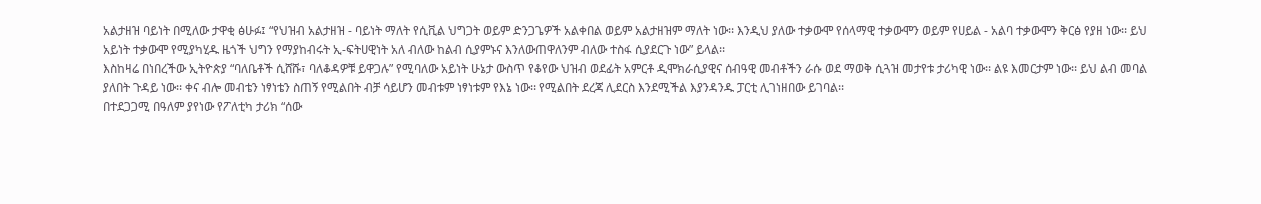አልታዘዝ ባይነት በሚለው ታዋቂ ፅሁፉ፤ “የህዝብ አልታዘዝ - ባይነት ማለት የሲቪል ህግጋት ወይም ድንጋጌዎች አልቀበል ወይም አልታዘዝም ማለት ነው፡፡ እንዲህ ያለው ተቃውሞ የሰላማዊ ተቃውሞን ወይም የሀይል - አልባ ተቃውሞን ቅርፅ የያዘ ነው፡፡ ይህ አይነት ተቃውሞ የሚያካሂዱ ዜጎች ህግን የማያከብሩት ኢ-ፍትሀዊነት አለ ብለው ከልብ ሲያምኑና እንለውጠዋለንም ብለው ተስፋ ሲያደርጉ ነው” ይላል፡፡
እስከዛሬ በነበረችው ኢትዮጵያ “ባለቤቶች ሲሸሹ፣ ባለቆዳዎቹ ይዋጋሉ” የሚባለው አይነት ሁኔታ ውስጥ የቆየው ህዝብ ወደፊት አምርቶ ዲሞክራሲያዊና ሰብዓዊ መብቶችን ራሱ ወደ ማወቅ ሲጓዝ መታየቱ ታሪካዊ ነው፡፡ ልዩ እመርታም ነው፡፡ ይህ ልብ መባል ያለበት ጉዳይ ነው፡፡ ቀና ብሎ መብቴን ነፃነቴን ስጠኝ የሚልበት ብቻ ሳይሆን መብቱም ነፃነቱም የእኔ ነው፡፡ የሚልበት ደረጃ ሊደርስ እንደሚችል እያንዳንዱ ፓርቲ ሊገነዘበው ይገባል፡፡
በተደጋጋሚ በዓለም ያየነው የፖለቲካ ታሪክ “ሰው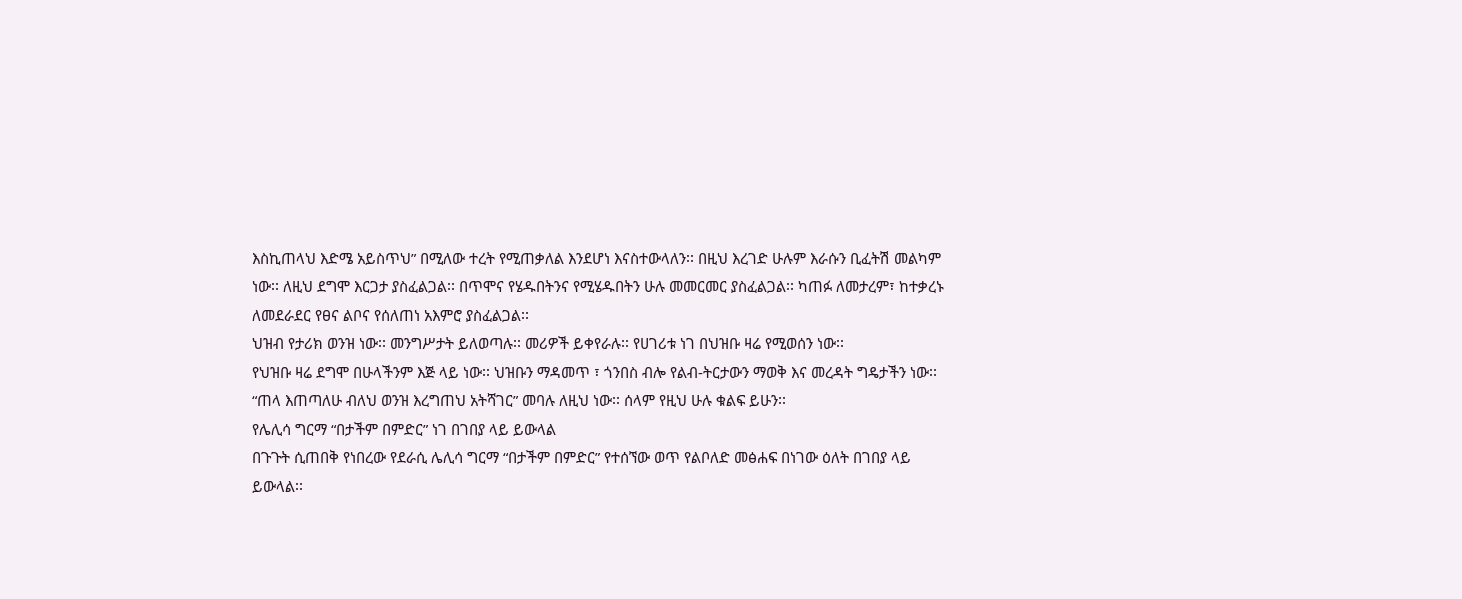እስኪጠላህ እድሜ አይስጥህ” በሚለው ተረት የሚጠቃለል እንደሆነ እናስተውላለን፡፡ በዚህ እረገድ ሁሉም እራሱን ቢፈትሽ መልካም ነው፡፡ ለዚህ ደግሞ እርጋታ ያስፈልጋል፡፡ በጥሞና የሄዱበትንና የሚሄዱበትን ሁሉ መመርመር ያስፈልጋል፡፡ ካጠፉ ለመታረም፣ ከተቃረኑ ለመደራደር የፀና ልቦና የሰለጠነ አእምሮ ያስፈልጋል፡፡
ህዝብ የታሪክ ወንዝ ነው፡፡ መንግሥታት ይለወጣሉ፡፡ መሪዎች ይቀየራሉ፡፡ የሀገሪቱ ነገ በህዝቡ ዛሬ የሚወሰን ነው፡፡
የህዝቡ ዛሬ ደግሞ በሁላችንም እጅ ላይ ነው፡፡ ህዝቡን ማዳመጥ ፣ ጎንበስ ብሎ የልብ-ትርታውን ማወቅ እና መረዳት ግዴታችን ነው፡፡ “ጠላ እጠጣለሁ ብለህ ወንዝ እረግጠህ አትሻገር” መባሉ ለዚህ ነው፡፡ ሰላም የዚህ ሁሉ ቁልፍ ይሁን፡፡
የሌሊሳ ግርማ “በታችም በምድር” ነገ በገበያ ላይ ይውላል
በጉጉት ሲጠበቅ የነበረው የደራሲ ሌሊሳ ግርማ “በታችም በምድር” የተሰኘው ወጥ የልቦለድ መፅሐፍ በነገው ዕለት በገበያ ላይ ይውላል፡፡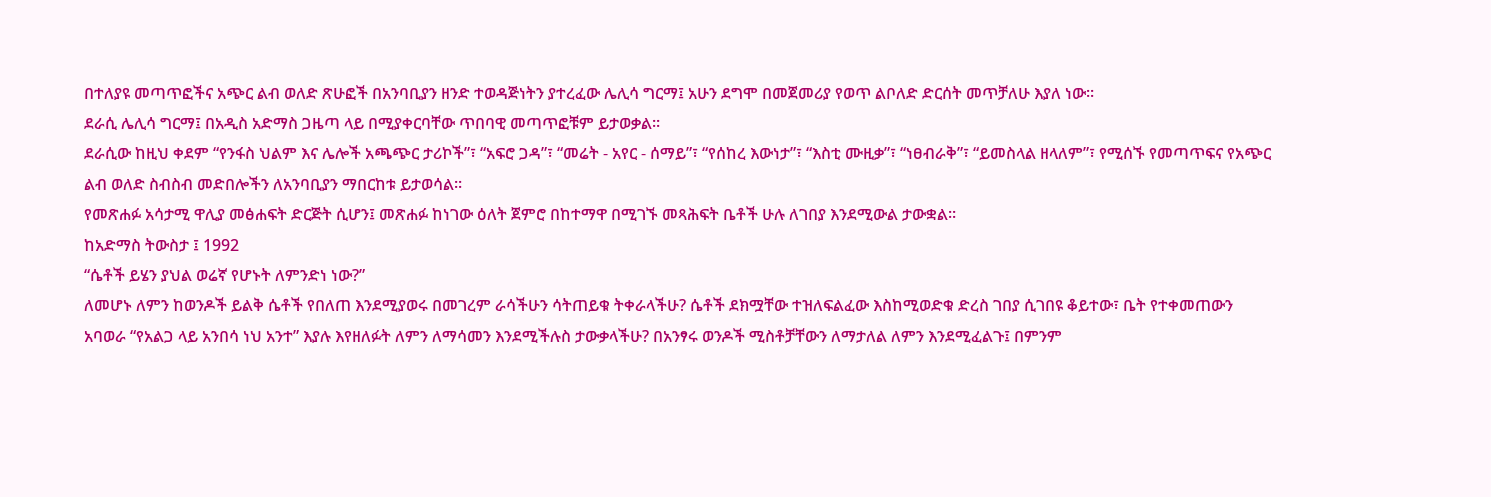በተለያዩ መጣጥፎችና አጭር ልብ ወለድ ጽሁፎች በአንባቢያን ዘንድ ተወዳጅነትን ያተረፈው ሌሊሳ ግርማ፤ አሁን ደግሞ በመጀመሪያ የወጥ ልቦለድ ድርሰት መጥቻለሁ እያለ ነው፡፡
ደራሲ ሌሊሳ ግርማ፤ በአዲስ አድማስ ጋዜጣ ላይ በሚያቀርባቸው ጥበባዊ መጣጥፎቹም ይታወቃል፡፡
ደራሲው ከዚህ ቀደም “የንፋስ ህልም እና ሌሎች አጫጭር ታሪኮች”፣ “አፍሮ ጋዳ”፣ “መሬት - አየር - ሰማይ”፣ “የሰከረ እውነታ”፣ “እስቲ ሙዚቃ”፣ “ነፀብራቅ”፣ “ይመስላል ዘላለም”፣ የሚሰኙ የመጣጥፍና የአጭር ልብ ወለድ ስብስብ መድበሎችን ለአንባቢያን ማበርከቱ ይታወሳል፡፡
የመጽሐፉ አሳታሚ ዋሊያ መፅሐፍት ድርጅት ሲሆን፤ መጽሐፉ ከነገው ዕለት ጀምሮ በከተማዋ በሚገኙ መጻሕፍት ቤቶች ሁሉ ለገበያ እንደሚውል ታውቋል፡፡
ከአድማስ ትውስታ ፤ 1992
“ሴቶች ይሄን ያህል ወሬኛ የሆኑት ለምንድነ ነው?”
ለመሆኑ ለምን ከወንዶች ይልቅ ሴቶች የበለጠ እንደሚያወሩ በመገረም ራሳችሁን ሳትጠይቁ ትቀራላችሁ? ሴቶች ደክሟቸው ተዝለፍልፈው እስከሚወድቁ ድረስ ገበያ ሲገበዩ ቆይተው፣ ቤት የተቀመጠውን አባወራ “የአልጋ ላይ አንበሳ ነህ አንተ” እያሉ እየዘለፉት ለምን ለማሳመን እንደሚችሉስ ታውቃላችሁ? በአንፃሩ ወንዶች ሚስቶቻቸውን ለማታለል ለምን እንደሚፈልጉ፤ በምንም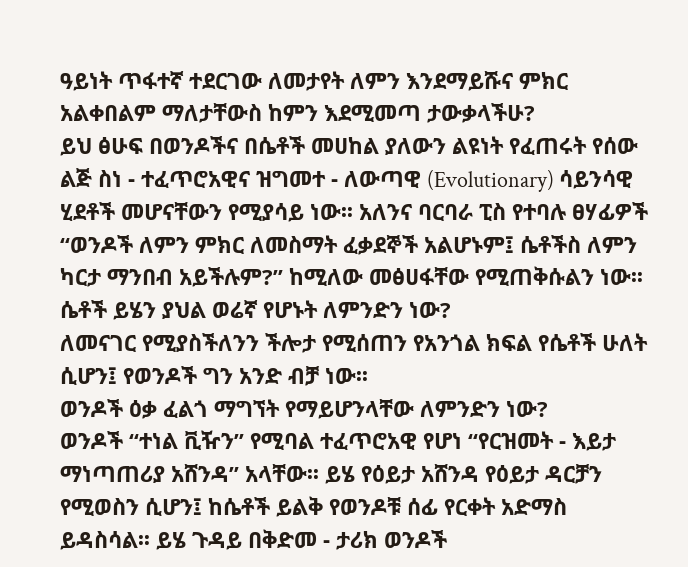ዓይነት ጥፋተኛ ተደርገው ለመታየት ለምን እንደማይሹና ምክር አልቀበልም ማለታቸውስ ከምን እደሚመጣ ታውቃላችሁ?
ይህ ፅሁፍ በወንዶችና በሴቶች መሀከል ያለውን ልዩነት የፈጠሩት የሰው ልጅ ስነ - ተፈጥሮአዊና ዝግመተ - ለውጣዊ (Evolutionary) ሳይንሳዊ ሂደቶች መሆናቸውን የሚያሳይ ነው፡፡ አለንና ባርባራ ፒስ የተባሉ ፀሃፊዎች “ወንዶች ለምን ምክር ለመስማት ፈቃደኞች አልሆኑም፤ ሴቶችስ ለምን ካርታ ማንበብ አይችሉም?” ከሚለው መፅሀፋቸው የሚጠቅሱልን ነው፡፡
ሴቶች ይሄን ያህል ወሬኛ የሆኑት ለምንድን ነው?
ለመናገር የሚያስችለንን ችሎታ የሚሰጠን የአንጎል ክፍል የሴቶች ሁለት ሲሆን፤ የወንዶች ግን አንድ ብቻ ነው፡፡
ወንዶች ዕቃ ፈልጎ ማግኘት የማይሆንላቸው ለምንድን ነው?
ወንዶች “ተነል ቪዥን” የሚባል ተፈጥሮአዊ የሆነ “የርዝመት - እይታ ማነጣጠሪያ አሸንዳ” አላቸው፡፡ ይሄ የዕይታ አሸንዳ የዕይታ ዳርቻን የሚወስን ሲሆን፤ ከሴቶች ይልቅ የወንዶቹ ሰፊ የርቀት አድማስ ይዳስሳል፡፡ ይሄ ጉዳይ በቅድመ - ታሪክ ወንዶች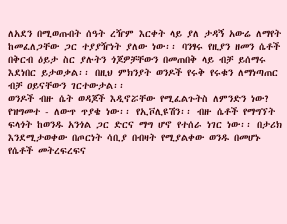ለአደን በሚወጡበት ሰዓት ረዥም እርቀት ላይ ያለ ታዳኝ አውሬ ለማየት ከመፈለጋቸው ጋር ተያያዥነት ያለው ነው፡፡ ባንፃሩ የዚያን ዘመን ሴቶች በቅርብ ዕይታ ስር ያሉትን ጎጆዎቻቸውን በመጠበቅ ላይ ብቻ ይሰማሩ እደነበር ይታወቃል፡፡ በዚህ ምክንያት ወንዶች የሩቅ የሩቁን ለማነጣጠር ብቻ ዐይናቸውን ገርተውታል፡፡
ወንዶች ብዙ ሴት ወዳጆች እዲኖሯቸው የሚፈልጉትስ ለምንድን ነው?
የዝግመተ - ለውጥ ጥያቄ ነው፡፡ የኢቮሊዩሽን፡፡ ብዙ ሴቶች የማግኘት ፍላጎት ከወንዱ አንጎል ጋር ድርና ማግ ሆኖ የተሰራ ነገር ነው፡፡ በታሪክ እንደሚታወቀው በጦርነት ሳቢያ በብዛት የሚያልቀው ወንዱ በመሆኑ የሴቶች መትረፍረፍና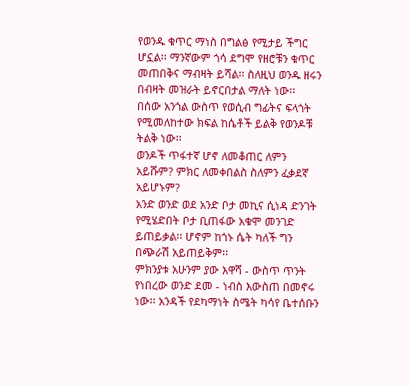የወንዱ ቁጥር ማነስ በግልፅ የሚታይ ችግር ሆኗል፡፡ ማንኛውም ጎሳ ደግሞ የዘሮቹን ቁጥር መጠበቅና ማብዛት ይሻል፡፡ ስለዚህ ወንዱ ዘሩን በብዛት መዝራት ይኖርበታል ማለት ነው፡፡
በሰው አንጎል ውስጥ የወሲብ ግፊትና ፍላጎት የሚመለከተው ክፍል ከሴቶች ይልቅ የወንዶቹ ትልቅ ነው፡፡
ወንዶች ጥፋተኛ ሆኖ ለመቆጠር ለምን አይሹም? ምክር ለመቀበልስ ስለምን ፈቃደኛ አይሆኑም?
አንድ ወንድ ወደ አንድ ቦታ መኪና ሲነዳ ድንገት የሚሄድበት ቦታ ቢጠፋው አቁሞ መንገድ ይጠይቃል፡፡ ሆኖም ከጎኑ ሴት ካለች ግን በጭራሽ አይጠይቅም፡፡
ምክንያቱ አሁንም ያው እዋሻ - ውስጥ ጥንት የነበረው ወንድ ደመ - ነብስ እውስጠ በመኖሩ ነው፡፡ አንዳች የደካማነት ስሜት ካሳየ ቤተሰቡን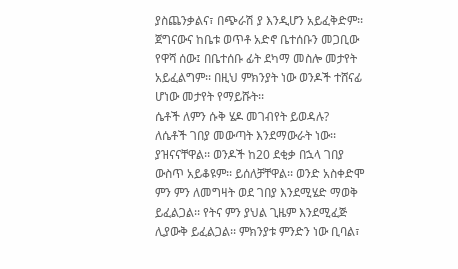ያስጨንቃልና፣ በጭራሽ ያ እንዲሆን አይፈቅድም፡፡ ጀግናውና ከቤቱ ወጥቶ አድኖ ቤተሰቡን መጋቢው የዋሻ ሰው፤ በቤተሰቡ ፊት ደካማ መስሎ መታየት አይፈልግም፡፡ በዚህ ምክንያት ነው ወንዶች ተሸናፊ ሆነው መታየት የማይሹት፡፡
ሴቶች ለምን ሱቅ ሄዶ መገብየት ይወዳሉ?
ለሴቶች ገበያ መውጣት እንደማውራት ነው፡፡ ያዝናናቸዋል፡፡ ወንዶች ከ20 ደቂቃ በኋላ ገበያ ውስጥ አይቆዩም፡፡ ይሰለቻቸዋል፡፡ ወንድ አስቀድሞ ምን ምን ለመግዛት ወደ ገበያ እንደሚሄድ ማወቅ ይፈልጋል፡፡ የትና ምን ያህል ጊዜም እንደሚፈጅ ሊያውቅ ይፈልጋል፡፡ ምክንያቱ ምንድን ነው ቢባል፣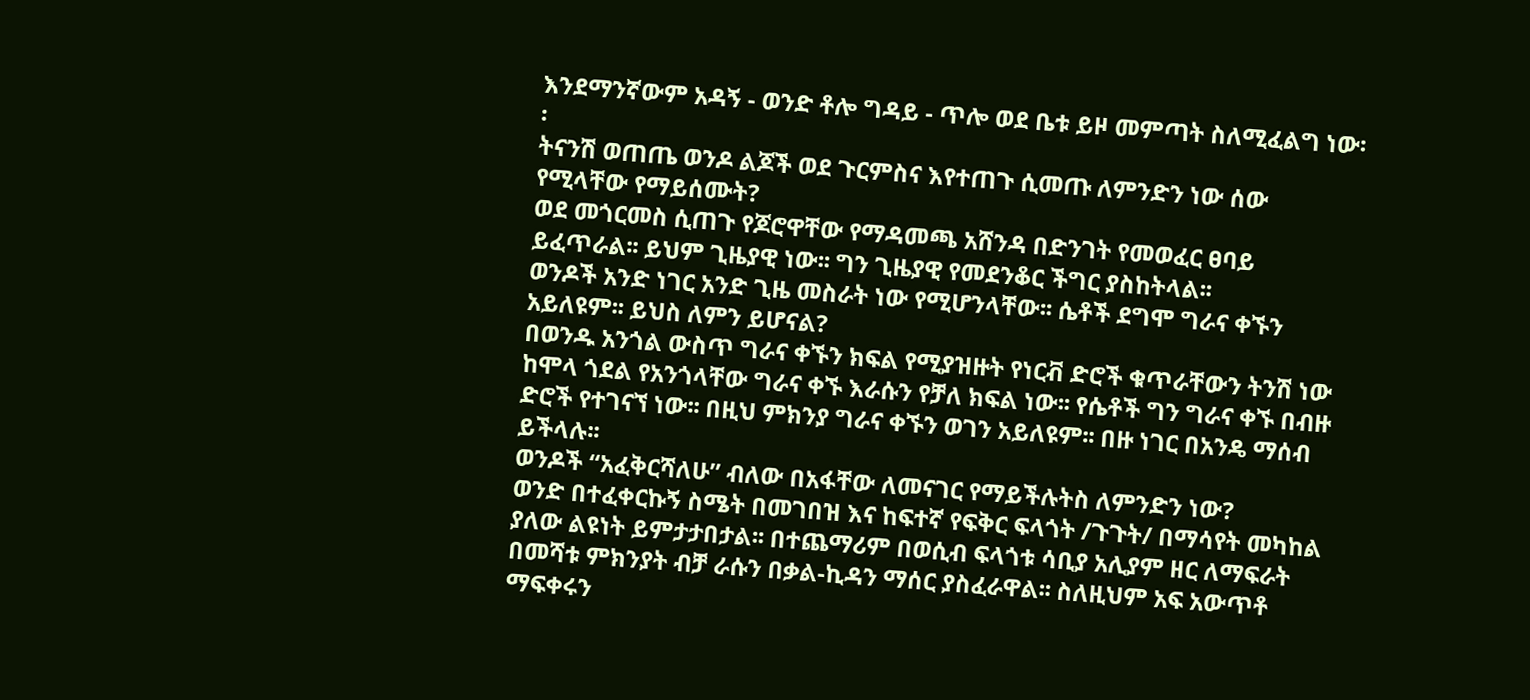እንደማንኛውም አዳኝ - ወንድ ቶሎ ግዳይ - ጥሎ ወደ ቤቱ ይዞ መምጣት ስለሚፈልግ ነው፡፡
ትናንሽ ወጠጤ ወንዶ ልጆች ወደ ጉርምስና እየተጠጉ ሲመጡ ለምንድን ነው ሰው የሚላቸው የማይሰሙት?
ወደ መጎርመስ ሲጠጉ የጆሮዋቸው የማዳመጫ አሸንዳ በድንገት የመወፈር ፀባይ ይፈጥራል፡፡ ይህም ጊዜያዊ ነው፡፡ ግን ጊዜያዊ የመደንቆር ችግር ያስከትላል፡፡
ወንዶች አንድ ነገር አንድ ጊዜ መስራት ነው የሚሆንላቸው፡፡ ሴቶች ደግሞ ግራና ቀኙን አይለዩም፡፡ ይህስ ለምን ይሆናል?
በወንዱ አንጎል ውስጥ ግራና ቀኙን ክፍል የሚያዝዙት የነርቭ ድሮች ቁጥራቸውን ትንሽ ነው ከሞላ ጎደል የአንጎላቸው ግራና ቀኙ እራሱን የቻለ ክፍል ነው፡፡ የሴቶች ግን ግራና ቀኙ በብዙ ድሮች የተገናኘ ነው፡፡ በዚህ ምክንያ ግራና ቀኙን ወገን አይለዩም፡፡ በዙ ነገር በአንዴ ማሰብ ይችላሉ፡፡
ወንዶች “አፈቅርሻለሁ” ብለው በአፋቸው ለመናገር የማይችሉትስ ለምንድን ነው?
ወንድ በተፈቀርኩኝ ስሜት በመገበዝ እና ከፍተኛ የፍቅር ፍላጎት /ጉጉት/ በማሳየት መካከል ያለው ልዩነት ይምታታበታል፡፡ በተጨማሪም በወሲብ ፍላጎቱ ሳቢያ አሊያም ዘር ለማፍራት በመሻቱ ምክንያት ብቻ ራሱን በቃል-ኪዳን ማሰር ያስፈራዋል፡፡ ስለዚህም አፍ አውጥቶ ማፍቀሩን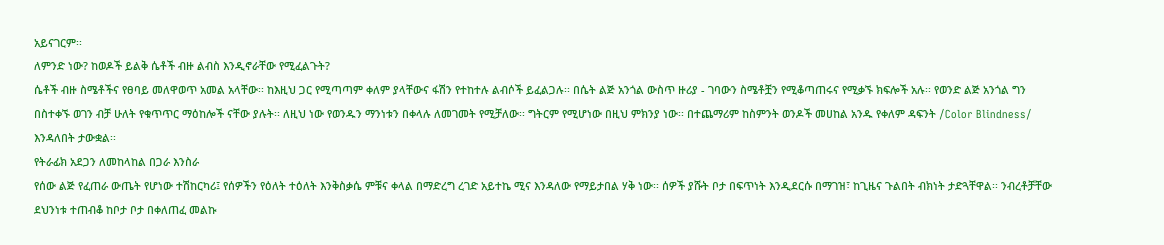አይናገርም፡፡
ለምንድ ነው? ከወዶች ይልቅ ሴቶች ብዙ ልብስ እንዲኖራቸው የሚፈልጉት?
ሴቶች ብዙ ስሜቶችና የፀባይ መለዋወጥ አመል አላቸው፡፡ ከእዚህ ጋር የሚጣጣም ቀለም ያላቸውና ፋሽን የተከተሉ ልብሶች ይፈልጋሉ፡፡ በሴት ልጅ አንጎል ውስጥ ዙሪያ - ገባውን ስሜቶቿን የሚቆጣጠሩና የሚቃኙ ክፍሎች አሉ፡፡ የወንድ ልጅ አንጎል ግን በስተቀኙ ወገን ብቻ ሁለት የቁጥጥር ማዕከሎች ናቸው ያሉት፡፡ ለዚህ ነው የወንዱን ማንነቱን በቀላሉ ለመገመት የሚቻለው፡፡ ግትርም የሚሆነው በዚህ ምክንያ ነው፡፡ በተጨማሪም ከስምንት ወንዶች መሀከል አንዱ የቀለም ዳፍንት /Color Blindness/ እንዳለበት ታውቋል፡፡
የትራፊክ አደጋን ለመከላከል በጋራ እንስራ
የሰው ልጅ የፈጠራ ውጤት የሆነው ተሽከርካሪ፤ የሰዎችን የዕለት ተዕለት እንቅስቃሴ ምቹና ቀላል በማድረግ ረገድ አይተኬ ሚና እንዳለው የማይታበል ሃቅ ነው፡፡ ሰዎች ያሹት ቦታ በፍጥነት እንዲደርሱ በማገዝ፣ ከጊዜና ጉልበት ብክነት ታድጓቸዋል፡፡ ንብረቶቻቸው ደህንነቱ ተጠብቆ ከቦታ ቦታ በቀለጠፈ መልኩ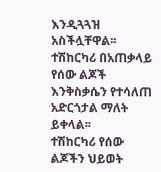እንዲጓጓዝ አስችሏቸዋል፡፡ ተሽከርካሪ በአጠቃላይ የሰው ልጆች እንቅስቃሴን የተሳለጠ አድርጎታል ማለት ይቀላል፡፡
ተሽከርካሪ የሰው ልጆችን ህይወት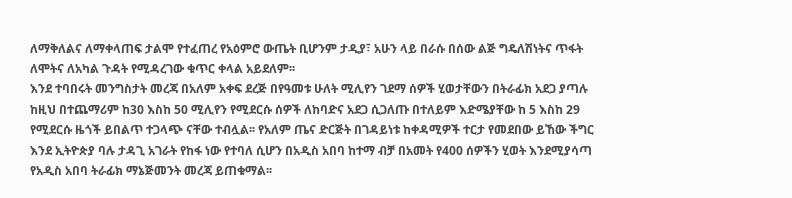ለማቅለልና ለማቀላጠፍ ታልሞ የተፈጠረ የአዕምሮ ውጤት ቢሆንም ታዲያ፣ አሁን ላይ በራሱ በሰው ልጅ ግዴለሽነትና ጥፋት ለሞትና ለአካል ጉዳት የሚዳረገው ቁጥር ቀላል አይደለም፡፡
እንደ ተባበሩት መንግስታት መረጃ በአለም አቀፍ ደረጅ በየዓመቱ ሁለት ሚሊየን ገደማ ሰዎች ሂወታቸውን በትራፊክ አደጋ ያጣሉ ከዚህ በተጨማሪም ከ30 እስከ 50 ሚሊየን የሚደርሱ ሰዎች ለከባድና አደጋ ሲጋለጡ በተለይም እድሜያቸው ከ 5 እስከ 29 የሚደርሱ ዜጎች ይበልጥ ተጋላጭ ናቸው ተብሏል፡፡ የአለም ጤና ድርጅት በገዳይነቱ ከቀዳሚዎች ተርታ የመደበው ይኸው ችግር እንደ ኢትዮጵያ ባሉ ታዳጊ አገራት የከፋ ነው የተባለ ሲሆን በአዲስ አበባ ከተማ ብቻ በአመት የ400 ሰዎችን ሂወት እንደሚያሳጣ የአዲስ አበባ ትራፊክ ማኔጅመንት መረጃ ይጠቁማል፡፡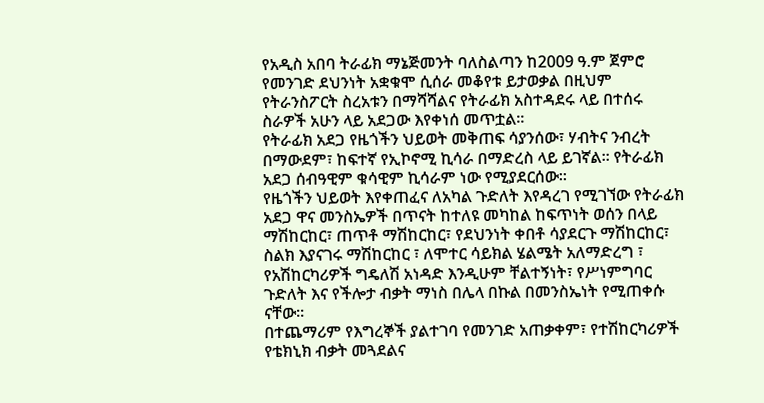የአዲስ አበባ ትራፊክ ማኔጅመንት ባለስልጣን ከ2009 ዓ.ም ጀምሮ የመንገድ ደህንነት አቋቁሞ ሲሰራ መቆየቱ ይታወቃል በዚህም የትራንስፖርት ስረአቱን በማሻሻልና የትራፊክ አስተዳደሩ ላይ በተሰሩ ስራዎች አሁን ላይ አደጋው እየቀነሰ መጥቷል፡፡
የትራፊክ አደጋ የዜጎችን ህይወት መቅጠፍ ሳያንሰው፣ ሃብትና ንብረት በማውደም፣ ከፍተኛ የኢኮኖሚ ኪሳራ በማድረስ ላይ ይገኛል፡፡ የትራፊክ አደጋ ሰብዓዊም ቁሳዊም ኪሳራም ነው የሚያደርሰው፡፡
የዜጎችን ህይወት እየቀጠፈና ለአካል ጉድለት እየዳረገ የሚገኘው የትራፊክ አደጋ ዋና መንስኤዎች በጥናት ከተለዩ መካከል ከፍጥነት ወሰን በላይ ማሽከርከር፣ ጠጥቶ ማሽከርከር፣ የደህንነት ቀበቶ ሳያደርጉ ማሽከርከር፣ ስልክ እያናገሩ ማሽከርከር ፣ ለሞተር ሳይክል ሄልሜት አለማድረግ ፣ የአሽከርካሪዎች ግዴለሽ አነዳድ እንዲሁም ቸልተኝነት፣ የሥነምግባር ጉድለት እና የችሎታ ብቃት ማነስ በሌላ በኩል በመንስኤነት የሚጠቀሱ ናቸው፡፡
በተጨማሪም የእግረኞች ያልተገባ የመንገድ አጠቃቀም፣ የተሽከርካሪዎች የቴክኒክ ብቃት መጓደልና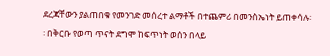ደረጃቸውን ያልጠበቁ የመንገድ መሰረተ ልማቶች በተጨምሪ በመንስኤነት ይጠቀሳሉ፡፡ በቅርቡ የወጣ ጥናት ደግሞ ከፍጥነት ወሰን በላይ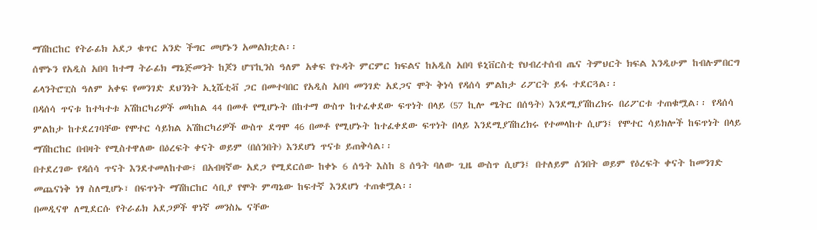ማሽከርከር የትራፊክ አደጋ ቁጥር አንድ ችግር መሆኑን አመልክቷል፡፡
ሰሞኑን የአዲስ አበባ ከተማ ትራፊክ ማኔጅመንት ከጆን ሆፕኪንስ ዓለም አቀፍ የጉዳት ምርምር ክፍልና ከአዲስ አበባ ዩኒቨርስቲ የህብረተሰብ ጤና ትምህርት ክፍል እንዲሁም ከብሉምበርግ ፊላንትሮፒስ ዓለም አቀፍ የመንገድ ደህንነት ኢኒሼቲቭ ጋር በመተባበር የአዲስ አበባ መንገድ አደጋና ሞት ቅነሳ የዳሰሳ ምልከታ ሪፖርት ይፋ ተደርጓል፡፡
በዳሰሳ ጥናቱ ከተካተቱ አሽከርካሪዎች መካከል 44 በመቶ የሚሆኑት በከተማ ውስጥ ከተፈቀደው ፍጥነት በላይ (57 ኪሎ ሜትር በሰዓት) እንደሚያሽከረክሩ በሪፖርቱ ተጠቁሟል፡፡ የዳሰሳ ምልከታ ከተደረገባቸው የሞተር ሳይክል አሽከርካሪዎች ውስጥ ደግሞ 46 በመቶ የሚሆኑት ከተፈቀደው ፍጥነት በላይ እንደሚያሽከረክሩ የተመላከተ ሲሆን፤ የሞተር ሳይክሎች ከፍጥነት በላይ ማሽከርከር በብዛት የሚስተዋለው በዕረፍት ቀናት ወይም (በሰንበት) እንደሆነ ጥናቱ ይጠቅሳል፡፡
በተደረገው የዳሰሳ ጥናት እንደተመለከተው፤ በአብዛኛው አደጋ የሚደርሰው ከቀኑ 6 ሰዓት እስከ 8 ሰዓት ባለው ጊዜ ውስጥ ሲሆን፤ በተለይም ሰንበት ወይም የዕረፍት ቀናት ከመንገድ መጨናነቅ ነፃ ስለሚሆኑ፣ በፍጥነት ማሽከርከር ሳቢያ የሞት ምጣኔው ከፍተኛ እንደሆነ ተጠቁሟል፡፡
በመዲናዋ ለሚደርሱ የትራፊክ አደጋዎች ዋነኛ መንስኤ ናቸው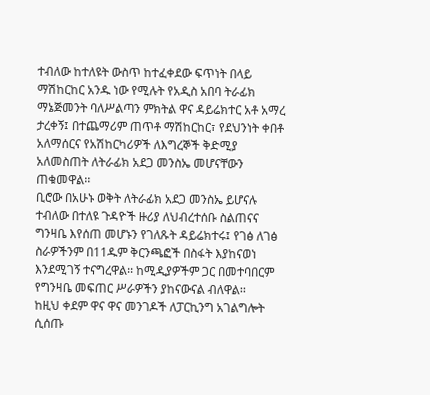ተብለው ከተለዩት ውስጥ ከተፈቀደው ፍጥነት በላይ ማሽከርከር አንዱ ነው የሚሉት የአዲስ አበባ ትራፊክ ማኔጅመንት ባለሥልጣን ምክትል ዋና ዳይሬክተር አቶ አማረ ታረቀኝ፤ በተጨማሪም ጠጥቶ ማሽከርከር፣ የደህንነት ቀበቶ አለማሰርና የአሽከርካሪዎች ለእግረኞች ቅድሚያ አለመስጠት ለትራፊክ አደጋ መንስኤ መሆናቸውን ጠቁመዋል፡፡
ቢሮው በአሁኑ ወቅት ለትራፊክ አደጋ መንስኤ ይሆናሉ ተብለው በተለዩ ጉዳዮች ዙሪያ ለህብረተሰቡ ስልጠናና ግንዛቤ እየሰጠ መሆኑን የገለጹት ዳይሬክተሩ፤ የገፅ ለገፅ ስራዎችንም በ11ዱም ቅርንጫፎች በስፋት እያከናወነ እንደሚገኝ ተናግረዋል፡፡ ከሚዲያዎችም ጋር በመተባበርም የግንዛቤ መፍጠር ሥራዎችን ያከናውናል ብለዋል፡፡
ከዚህ ቀደም ዋና ዋና መንገዶች ለፓርኪንግ አገልግሎት ሲሰጡ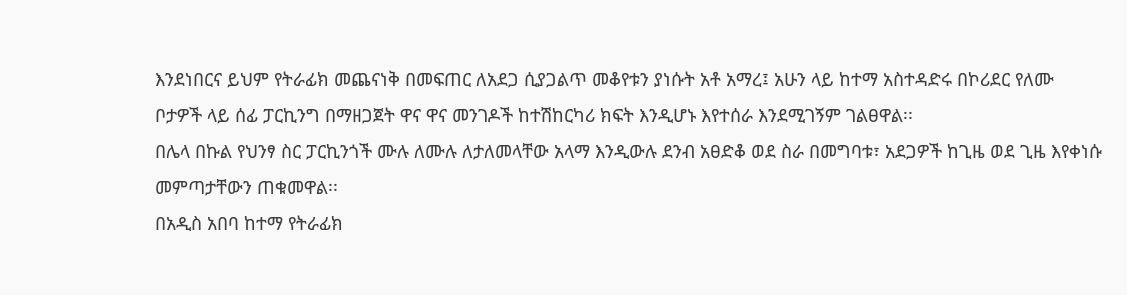እንደነበርና ይህም የትራፊክ መጨናነቅ በመፍጠር ለአደጋ ሲያጋልጥ መቆየቱን ያነሱት አቶ አማረ፤ አሁን ላይ ከተማ አስተዳድሩ በኮሪደር የለሙ ቦታዎች ላይ ሰፊ ፓርኪንግ በማዘጋጀት ዋና ዋና መንገዶች ከተሽከርካሪ ክፍት እንዲሆኑ እየተሰራ እንደሚገኝም ገልፀዋል፡፡
በሌላ በኩል የህንፃ ስር ፓርኪንጎች ሙሉ ለሙሉ ለታለመላቸው አላማ እንዲውሉ ደንብ አፀድቆ ወደ ስራ በመግባቱ፣ አደጋዎች ከጊዜ ወደ ጊዜ እየቀነሱ መምጣታቸውን ጠቁመዋል፡፡
በአዲስ አበባ ከተማ የትራፊክ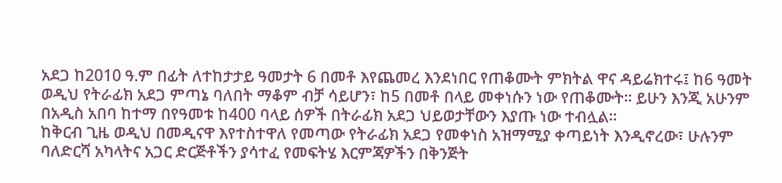አደጋ ከ2010 ዓ.ም በፊት ለተከታታይ ዓመታት 6 በመቶ እየጨመረ እንደነበር የጠቆሙት ምክትል ዋና ዳይሬክተሩ፤ ከ6 ዓመት ወዲህ የትራፊክ አደጋ ምጣኔ ባለበት ማቆም ብቻ ሳይሆን፣ ከ5 በመቶ በላይ መቀነሱን ነው የጠቆሙት፡፡ ይሁን እንጂ አሁንም በአዲስ አበባ ከተማ በየዓመቱ ከ400 ባላይ ሰዎች በትራፊክ አደጋ ህይወታቸውን እያጡ ነው ተብሏል፡፡
ከቅርብ ጊዜ ወዲህ በመዲናዋ እየተስተዋለ የመጣው የትራፊክ አደጋ የመቀነስ አዝማሚያ ቀጣይነት እንዲኖረው፣ ሁሉንም ባለድርሻ አካላትና አጋር ድርጅቶችን ያሳተፈ የመፍትሄ እርምጃዎችን በቅንጅት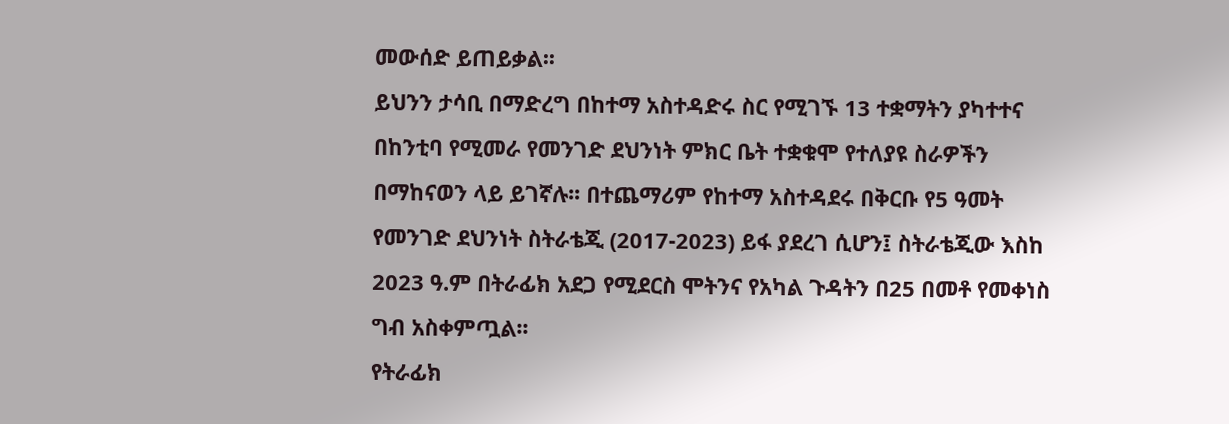መውሰድ ይጠይቃል፡፡
ይህንን ታሳቢ በማድረግ በከተማ አስተዳድሩ ስር የሚገኙ 13 ተቋማትን ያካተተና በከንቲባ የሚመራ የመንገድ ደህንነት ምክር ቤት ተቋቁሞ የተለያዩ ስራዎችን በማከናወን ላይ ይገኛሉ፡፡ በተጨማሪም የከተማ አስተዳደሩ በቅርቡ የ5 ዓመት የመንገድ ደህንነት ስትራቴጂ (2017-2023) ይፋ ያደረገ ሲሆን፤ ስትራቴጂው እስከ 2023 ዓ.ም በትራፊክ አደጋ የሚደርስ ሞትንና የአካል ጉዳትን በ25 በመቶ የመቀነስ ግብ አስቀምጧል፡፡
የትራፊክ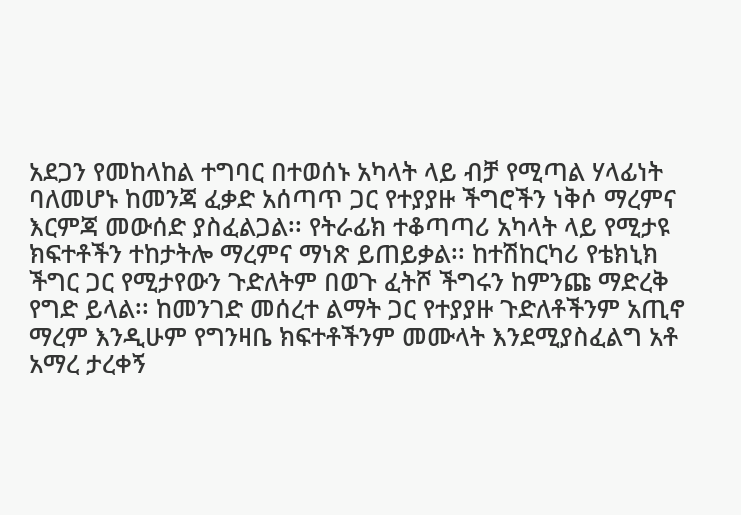አደጋን የመከላከል ተግባር በተወሰኑ አካላት ላይ ብቻ የሚጣል ሃላፊነት ባለመሆኑ ከመንጃ ፈቃድ አሰጣጥ ጋር የተያያዙ ችግሮችን ነቅሶ ማረምና እርምጃ መውሰድ ያስፈልጋል፡፡ የትራፊክ ተቆጣጣሪ አካላት ላይ የሚታዩ ክፍተቶችን ተከታትሎ ማረምና ማነጽ ይጠይቃል፡፡ ከተሽከርካሪ የቴክኒክ ችግር ጋር የሚታየውን ጉድለትም በወጉ ፈትሾ ችግሩን ከምንጩ ማድረቅ የግድ ይላል፡፡ ከመንገድ መሰረተ ልማት ጋር የተያያዙ ጉድለቶችንም አጢኖ ማረም እንዲሁም የግንዛቤ ክፍተቶችንም መሙላት እንደሚያስፈልግ አቶ አማረ ታረቀኝ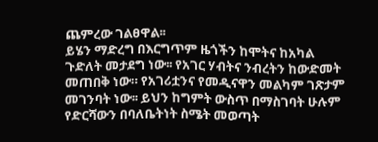ጨምረው ገልፀዋል፡፡
ይሄን ማድረግ በእርግጥም ዜጎችን ከሞትና ከአካል ጉድለት መታደግ ነው፡፡ የአገር ሃብትና ንብረትን ከውድመት መጠበቅ ነው። የአገሪቷንና የመዲናዋን መልካም ገጽታም መገንባት ነው፡፡ ይህን ከግምት ውስጥ በማስገባት ሁሉም የድርሻውን በባለቤትነት ስሜት መወጣት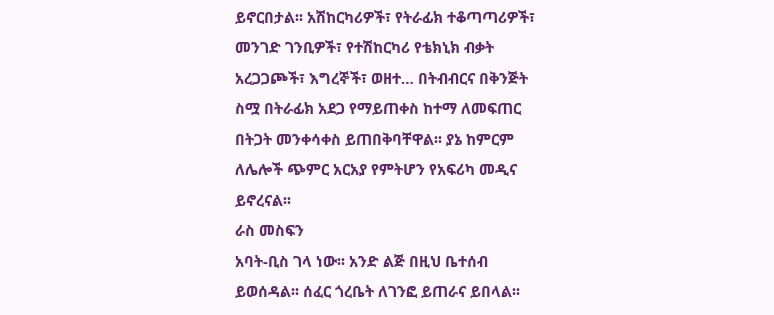ይኖርበታል፡፡ አሽከርካሪዎች፣ የትራፊክ ተቆጣጣሪዎች፣ መንገድ ገንቢዎች፣ የተሽከርካሪ የቴክኒክ ብቃት አረጋጋጮች፣ እግረኞች፣ ወዘተ… በትብብርና በቅንጅት ስሟ በትራፊክ አደጋ የማይጠቀስ ከተማ ለመፍጠር በትጋት መንቀሳቀስ ይጠበቅባቸዋል፡፡ ያኔ ከምርም ለሌሎች ጭምር አርአያ የምትሆን የአፍሪካ መዲና ይኖረናል፡፡
ራስ መስፍን
አባት-ቢስ ገላ ነው፡፡ አንድ ልጅ በዚህ ቤተሰብ ይወሰዳል፡፡ ሰፈር ጎረቤት ለገንፎ ይጠራና ይበላል፡፡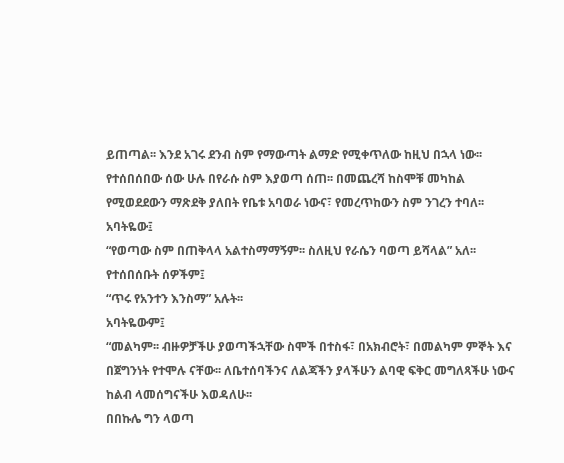ይጠጣል፡፡ እንደ አገሩ ደንብ ስም የማውጣት ልማድ የሚቀጥለው ከዚህ በኋላ ነው፡፡ የተሰበሰበው ሰው ሁሉ በየራሱ ስም እያወጣ ሰጠ፡፡ በመጨረሻ ከስሞቹ መካከል የሚወደደውን ማጽደቅ ያለበት የቤቱ አባወራ ነውና፣ የመረጥከውን ስም ንገረን ተባለ፡፡ አባትዬው፤
“የወጣው ስም በጠቅላላ አልተስማማኝም፡፡ ስለዚህ የራሴን ባወጣ ይሻላል” አለ፡፡
የተሰበሰቡት ሰዎችም፤
“ጥሩ የአንተን እንስማ” አሉት፡፡
አባትዬውም፤
“መልካም፡፡ ብዙዎቻችሁ ያወጣችኋቸው ስሞች በተስፋ፣ በአክብሮት፣ በመልካም ምኞት እና በጀግንነት የተሞሉ ናቸው፡፡ ለቤተሰባችንና ለልጃችን ያላችሁን ልባዊ ፍቅር መግለጻችሁ ነውና ከልብ ላመሰግናችሁ እወዳለሁ፡፡
በበኩሌ ግን ላወጣ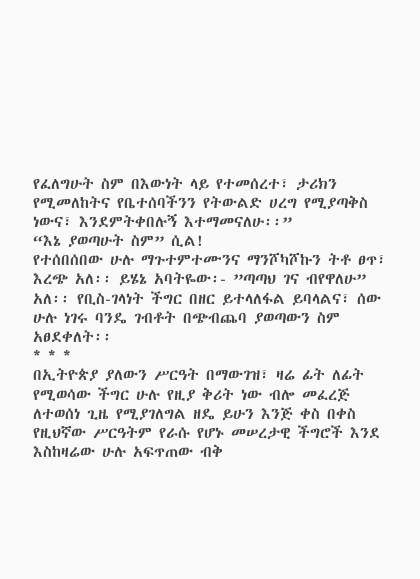የፈለግሁት ስም በእውነት ላይ የተመሰረተ፣ ታሪክን የሚመለከትና የቤተሰባችንን የትውልድ ሀረግ የሚያጣቅስ ነውና፣ እንደምትቀበሉኝ እተማመናለሁ፡፡”
“እኔ ያወጣሁት ስም” ሲል!
የተሰበሰበው ሁሉ ማጉተምተሙንና ማንሾካሾኩን ትቶ ፀጥ፣ እረጭ አለ፡፡ ይሄኔ አባትዬው፡- ”ጣጣህ ገና ብየዋለሁ” አለ፡፡ የቢስ-ገላነት ችግር በዘር ይተላለፋል ይባላልና፣ ሰው ሁሉ ነገሩ ባንዴ ገብቶት በጭብጨባ ያወጣውን ስም አፀደቀለት፡፡
* * *
በኢትዮጵያ ያለውን ሥርዓት በማውገዝ፣ ዛሬ ፊት ለፊት የሚወሳው ችግር ሁሉ የዚያ ቅሪት ነው ብሎ መፈረጅ ለተወሰነ ጊዜ የሚያገለግል ዘዴ ይሁን እንጅ ቀስ በቀስ የዚህኛው ሥርዓትም የራሱ የሆኑ መሠረታዊ ችግሮች እንደ እስከዛሬው ሁሉ አፍጥጠው ብቅ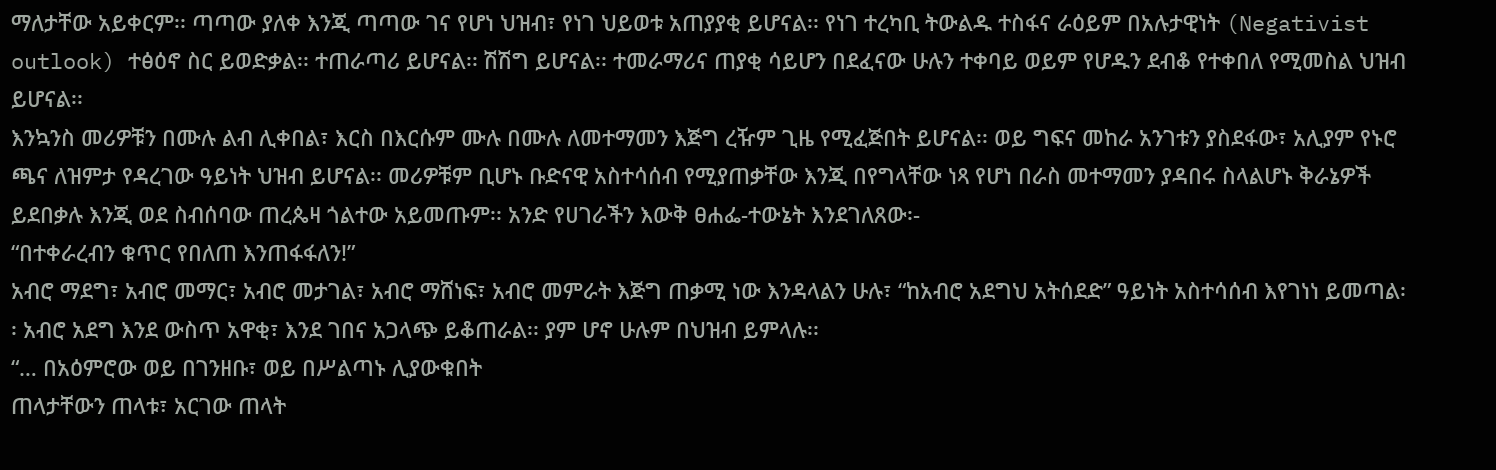ማለታቸው አይቀርም፡፡ ጣጣው ያለቀ እንጂ ጣጣው ገና የሆነ ህዝብ፣ የነገ ህይወቱ አጠያያቂ ይሆናል፡፡ የነገ ተረካቢ ትውልዱ ተስፋና ራዕይም በአሉታዊነት (Negativist outlook) ተፅዕኖ ስር ይወድቃል፡፡ ተጠራጣሪ ይሆናል፡፡ ሽሽግ ይሆናል፡፡ ተመራማሪና ጠያቂ ሳይሆን በደፈናው ሁሉን ተቀባይ ወይም የሆዱን ደብቆ የተቀበለ የሚመስል ህዝብ ይሆናል፡፡
እንኳንስ መሪዎቹን በሙሉ ልብ ሊቀበል፣ እርስ በእርሱም ሙሉ በሙሉ ለመተማመን እጅግ ረዥም ጊዜ የሚፈጅበት ይሆናል፡፡ ወይ ግፍና መከራ አንገቱን ያስደፋው፣ አሊያም የኑሮ ጫና ለዝምታ የዳረገው ዓይነት ህዝብ ይሆናል፡፡ መሪዎቹም ቢሆኑ ቡድናዊ አስተሳሰብ የሚያጠቃቸው እንጂ በየግላቸው ነጻ የሆነ በራስ መተማመን ያዳበሩ ስላልሆኑ ቅራኔዎች ይደበቃሉ እንጂ ወደ ስብሰባው ጠረጴዛ ጎልተው አይመጡም፡፡ አንድ የሀገራችን እውቅ ፀሐፌ-ተውኔት እንደገለጸው፡-
“በተቀራረብን ቁጥር የበለጠ እንጠፋፋለን!”
አብሮ ማደግ፣ አብሮ መማር፣ አብሮ መታገል፣ አብሮ ማሸነፍ፣ አብሮ መምራት እጅግ ጠቃሚ ነው እንዳላልን ሁሉ፣ “ከአብሮ አደግህ አትሰደድ” ዓይነት አስተሳሰብ እየገነነ ይመጣል፡፡ አብሮ አደግ እንደ ውስጥ አዋቂ፣ እንደ ገበና አጋላጭ ይቆጠራል፡፡ ያም ሆኖ ሁሉም በህዝብ ይምላሉ፡፡
“… በአዕምሮው ወይ በገንዘቡ፣ ወይ በሥልጣኑ ሊያውቁበት
ጠላታቸውን ጠላቱ፣ አርገው ጠላት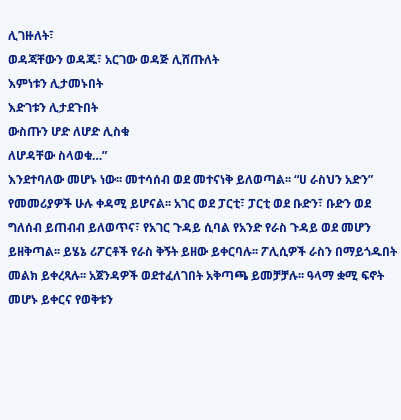ሊገዙለት፣
ወዳጃቸውን ወዳጁ፣ አርገው ወዳጅ ሊሸጡለት
እምነቱን ሊታመኑበት
እድገቱን ሊታደጉበት
ውስጡን ሆድ ለሆድ ሊስቁ
ለሆዳቸው ስላወቁ…”
እንደተባለው መሆኑ ነው፡፡ መተሳሰብ ወደ መተናነቅ ይለወጣል፡፡ “ሀ ራስህን አድን” የመመሪያዎች ሁሉ ቀዳሚ ይሆናል፡፡ አገር ወደ ፓርቲ፣ ፓርቲ ወደ ቡድን፣ ቡድን ወደ ግለሰብ ይጠብብ ይለወጥና፣ የአገር ጉዳይ ሲባል የአንድ የራስ ጉዳይ ወደ መሆን ይዘቅጣል፡፡ ይሄኔ ሪፖርቶች የራስ ቅኝት ይዘው ይቀርባሉ፡፡ ፖሊሲዎች ራስን በማይጎዱበት መልክ ይቀረጻሉ፡፡ አጀንዳዎች ወደተፈለገበት አቅጣጫ ይመቻቻሉ፡፡ ዓላማ ቋሚ ፍኖት መሆኑ ይቀርና የወቅቱን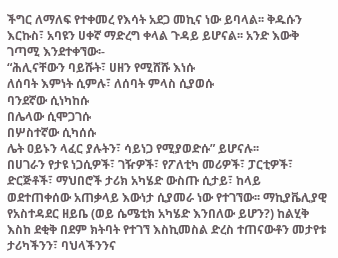ችግር ለማለፍ የተቀመረ የእሳት አደጋ መኪና ነው ይባላል፡፡ ቅዱሱን እርኩስ፣ አባዩን ሀቀኛ ማድረግ ቀላል ጉዳይ ይሆናል፡፡ አንድ እውቅ ገጣሚ እንደተቀኘው፡-
“ሕሊናቸውን ባይሹት፣ ሀዘን የሚሸሹ እነሱ
ለሰባት እምነት ሲምሉ፣ ለሰባት ምላስ ሲያወሱ
ባንደኛው ሲነካከሱ
በሌላው ሲሞጋገሱ
በሦስተኛው ሲካሰሱ
ሌት ዐይኑን ላፈር ያሉትን፣ ሳይነጋ የሚያወድሱ” ይሆናሉ፡፡
በሀገራን የታዩ ነጋሲዎች፣ ገዥዎች፣ የፖለቲካ መሪዎች፣ ፓርቲዎች፣ ድርጅቶች፣ ማህበሮች ታሪክ አካሄድ ውስጡ ሲታይ፣ ከላይ ወደተጠቀሰው አጠቃላይ እውነታ ሲያመራ ነው የተገኘው፡፡ ማኪያቬሊያዊ የአስተዳደር ዘይቤ (ወይ ሴሜቲክ አካሄድ እንበለው ይሆን?) ከልሂቅ እስከ ደቂቅ በደም ክትባት የተገኘ እስኪመስል ድረስ ተጠናውቶን መታየቱ ታሪካችንን፣ ባህላችንንና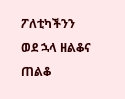ፖለቲካችንን ወደ ኋላ ዘልቆና ጠልቆ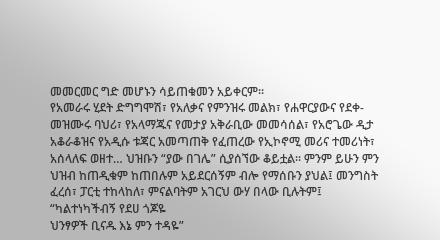መመርመር ግድ መሆኑን ሳይጠቁመን አይቀርም፡፡
የአመራሩ ሂደት ድግግሞሽ፣ የአለቃና የምንዝሩ መልክ፣ የሐዋርያውና የደቀ-መዝሙሩ ባህሪ፣ የአላማጁና የመታያ አቅራቢው መመሳሰል፣ የአሮጌው ዲታ አቆራቆዝና የአዲሱ ቱጃር አመጣጠቅ የፈጠረው የኢኮኖሚ መሪና ተመሪነት፣ አሰላለፍ ወዘተ… ህዝቡን “ያው በገሌ” ሲያሰኘው ቆይቷል፡፡ ምንም ይሁን ምን ህዝብ ከጠዲቁም ከጠበሉም አይደርሰኝም ብሎ የማሰቡን ያህል፤ መንግስት ፈረሰ፣ ፓርቲ ተከላከለ፣ ምናልባትም አገርህ ውሃ በላው ቢሉትም፤
“ካልተነካችብኝ የደሀ ጎጆዬ
ህንፃዎች ቢናዱ እኔ ምን ተዳዬ”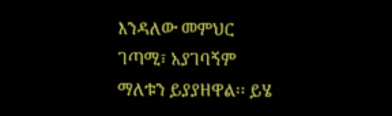እንዳለው መምህር ገጣሚ፣ አያገባኝም ማለቱን ይያያዘዋል፡፡ ይሄ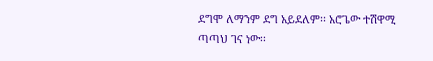ደግሞ ለማንም ደግ አይደለም፡፡ አሮጌው ተሽዋሚ ጣጣህ ገና ነው፡፡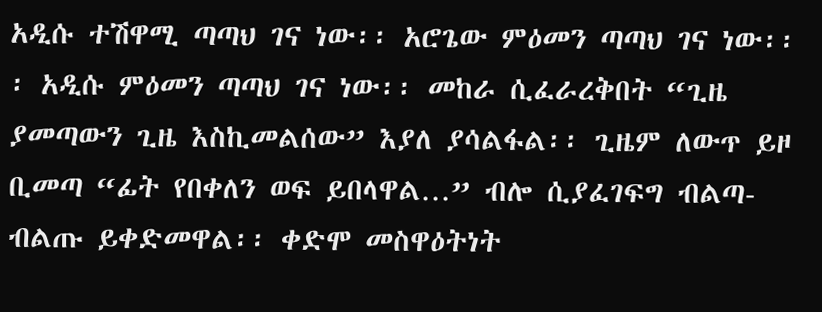አዲሱ ተሽዋሚ ጣጣህ ገና ነው፡፡ አሮጌው ምዕመን ጣጣህ ገና ነው፡፡፡ አዲሱ ምዕመን ጣጣህ ገና ነው፡፡ መከራ ሲፈራረቅበት “ጊዜ ያመጣውን ጊዜ እስኪመልሰው” እያለ ያሳልፋል፡፡ ጊዜም ለውጥ ይዞ ቢመጣ “ፊት የበቀለን ወፍ ይበላዋል…” ብሎ ሲያፈገፍግ ብልጣ-ብልጡ ይቀድመዋል፡፡ ቀድሞ መስዋዕትነት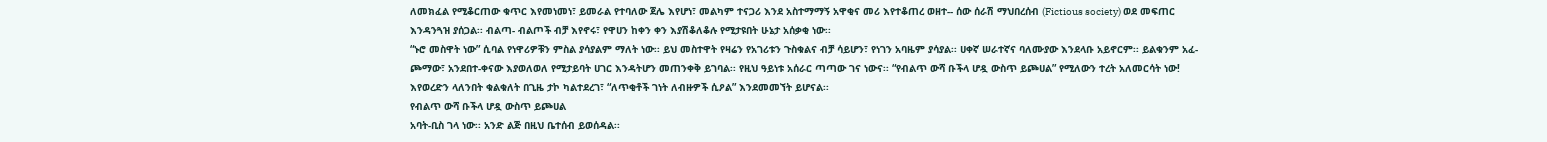ለመክፈል የሚቆርጠው ቁጥር እየመነመነ፣ ይመራል የተባለው ጀሌ እየሆነ፣ መልካም ተናጋሪ እንደ አስተማማኝ አዋቂና መሪ እየተቆጠረ ወዘተ-- ሰው ሰራሽ ማህበረሰብ (Fictious society) ወደ መፍጠር እንዳንጓዝ ያሰጋል፡፡ ብልጣ- ብልጦች ብቻ እየኖሩ፣ የዋሀን ከቀን ቀን እያሽቆለቆሉ የሚታዩበት ሁኔታ አሰቃቂ ነው፡፡
“ኑሮ መስዋት ነው” ሲባል የነዋሪዎቹን ምስል ያሳያልም ማለት ነው፡፡ ይህ መስተዋት የዛሬን የአገሪቱን ጉስቁልና ብቻ ሳይሆን፣ የነገን አባዜም ያሳያል፡፡ ሀቀኛ ሠራተኛና ባለሙያው እንደላቡ አይኖርም፡፡ ይልቁንም አፈ-ጮማው፣ አንደበተ-ቀናው እያወለወለ የሚታይባት ሀገር እንዳትሆን መጠንቀቅ ይገባል፡፡ የዚህ ዓይነቱ አሰራር ጣጣው ገና ነውና፡፡ “የብልጥ ውሻ ቡችላ ሆዷ ውስጥ ይጮሀል” የሚለውን ተረት አለመርሳት ነው! እየወረድን ላለንበት ቁልቁለት በጊዜ ታኮ ካልተደረገ፣ “ለጥቂቶች ገነት ለብዙዎች ሲዖል” እንደመመኘት ይሆናል፡፡
የብልጥ ውሻ ቡችላ ሆዷ ውስጥ ይጮሀል
አባት-ቢስ ገላ ነው፡፡ አንድ ልጅ በዚህ ቤተሰብ ይወሰዳል፡፡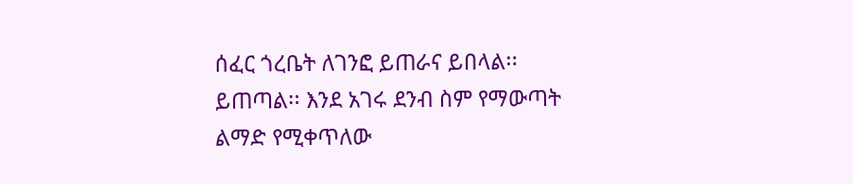ሰፈር ጎረቤት ለገንፎ ይጠራና ይበላል፡፡ ይጠጣል፡፡ እንደ አገሩ ደንብ ስም የማውጣት ልማድ የሚቀጥለው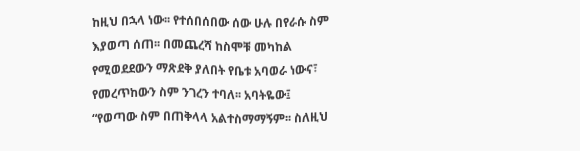ከዚህ በኋላ ነው፡፡ የተሰበሰበው ሰው ሁሉ በየራሱ ስም እያወጣ ሰጠ፡፡ በመጨረሻ ከስሞቹ መካከል የሚወደደውን ማጽደቅ ያለበት የቤቱ አባወራ ነውና፣ የመረጥከውን ስም ንገረን ተባለ፡፡ አባትዬው፤
“የወጣው ስም በጠቅላላ አልተስማማኝም፡፡ ስለዚህ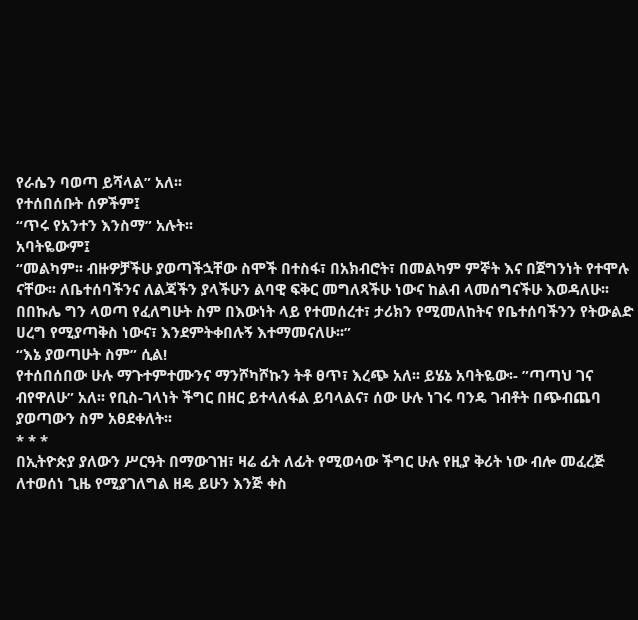የራሴን ባወጣ ይሻላል” አለ፡፡
የተሰበሰቡት ሰዎችም፤
“ጥሩ የአንተን እንስማ” አሉት፡፡
አባትዬውም፤
“መልካም፡፡ ብዙዎቻችሁ ያወጣችኋቸው ስሞች በተስፋ፣ በአክብሮት፣ በመልካም ምኞት እና በጀግንነት የተሞሉ ናቸው፡፡ ለቤተሰባችንና ለልጃችን ያላችሁን ልባዊ ፍቅር መግለጻችሁ ነውና ከልብ ላመሰግናችሁ እወዳለሁ፡፡
በበኩሌ ግን ላወጣ የፈለግሁት ስም በእውነት ላይ የተመሰረተ፣ ታሪክን የሚመለከትና የቤተሰባችንን የትውልድ ሀረግ የሚያጣቅስ ነውና፣ እንደምትቀበሉኝ እተማመናለሁ፡፡”
“እኔ ያወጣሁት ስም” ሲል!
የተሰበሰበው ሁሉ ማጉተምተሙንና ማንሾካሾኩን ትቶ ፀጥ፣ እረጭ አለ፡፡ ይሄኔ አባትዬው፡- ”ጣጣህ ገና ብየዋለሁ” አለ፡፡ የቢስ-ገላነት ችግር በዘር ይተላለፋል ይባላልና፣ ሰው ሁሉ ነገሩ ባንዴ ገብቶት በጭብጨባ ያወጣውን ስም አፀደቀለት፡፡
* * *
በኢትዮጵያ ያለውን ሥርዓት በማውገዝ፣ ዛሬ ፊት ለፊት የሚወሳው ችግር ሁሉ የዚያ ቅሪት ነው ብሎ መፈረጅ ለተወሰነ ጊዜ የሚያገለግል ዘዴ ይሁን እንጅ ቀስ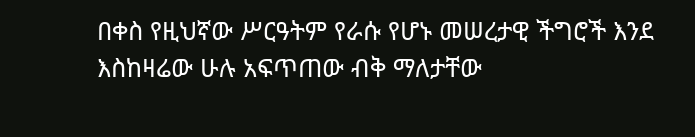በቀስ የዚህኛው ሥርዓትም የራሱ የሆኑ መሠረታዊ ችግሮች እንደ እስከዛሬው ሁሉ አፍጥጠው ብቅ ማለታቸው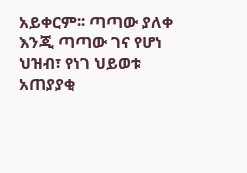አይቀርም፡፡ ጣጣው ያለቀ እንጂ ጣጣው ገና የሆነ ህዝብ፣ የነገ ህይወቱ አጠያያቂ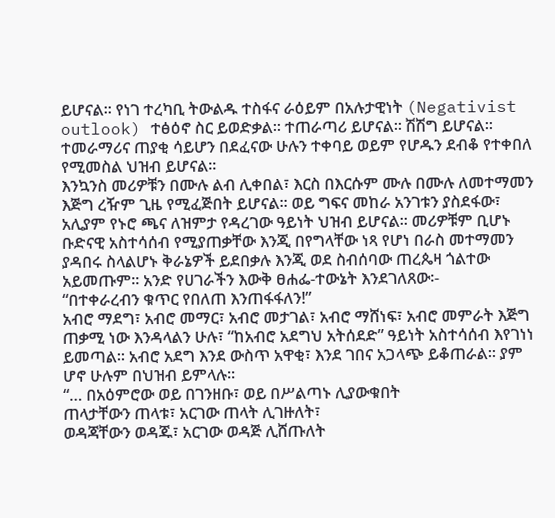ይሆናል፡፡ የነገ ተረካቢ ትውልዱ ተስፋና ራዕይም በአሉታዊነት (Negativist outlook) ተፅዕኖ ስር ይወድቃል፡፡ ተጠራጣሪ ይሆናል፡፡ ሽሽግ ይሆናል፡፡ ተመራማሪና ጠያቂ ሳይሆን በደፈናው ሁሉን ተቀባይ ወይም የሆዱን ደብቆ የተቀበለ የሚመስል ህዝብ ይሆናል፡፡
እንኳንስ መሪዎቹን በሙሉ ልብ ሊቀበል፣ እርስ በእርሱም ሙሉ በሙሉ ለመተማመን እጅግ ረዥም ጊዜ የሚፈጅበት ይሆናል፡፡ ወይ ግፍና መከራ አንገቱን ያስደፋው፣ አሊያም የኑሮ ጫና ለዝምታ የዳረገው ዓይነት ህዝብ ይሆናል፡፡ መሪዎቹም ቢሆኑ ቡድናዊ አስተሳሰብ የሚያጠቃቸው እንጂ በየግላቸው ነጻ የሆነ በራስ መተማመን ያዳበሩ ስላልሆኑ ቅራኔዎች ይደበቃሉ እንጂ ወደ ስብሰባው ጠረጴዛ ጎልተው አይመጡም፡፡ አንድ የሀገራችን እውቅ ፀሐፌ-ተውኔት እንደገለጸው፡-
“በተቀራረብን ቁጥር የበለጠ እንጠፋፋለን!”
አብሮ ማደግ፣ አብሮ መማር፣ አብሮ መታገል፣ አብሮ ማሸነፍ፣ አብሮ መምራት እጅግ ጠቃሚ ነው እንዳላልን ሁሉ፣ “ከአብሮ አደግህ አትሰደድ” ዓይነት አስተሳሰብ እየገነነ ይመጣል፡፡ አብሮ አደግ እንደ ውስጥ አዋቂ፣ እንደ ገበና አጋላጭ ይቆጠራል፡፡ ያም ሆኖ ሁሉም በህዝብ ይምላሉ፡፡
“… በአዕምሮው ወይ በገንዘቡ፣ ወይ በሥልጣኑ ሊያውቁበት
ጠላታቸውን ጠላቱ፣ አርገው ጠላት ሊገዙለት፣
ወዳጃቸውን ወዳጁ፣ አርገው ወዳጅ ሊሸጡለት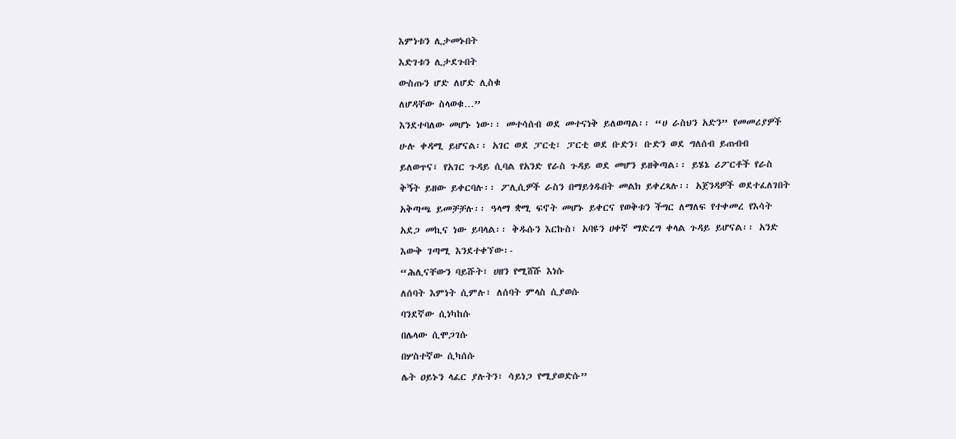እምነቱን ሊታመኑበት
እድገቱን ሊታደጉበት
ውስጡን ሆድ ለሆድ ሊስቁ
ለሆዳቸው ስላወቁ…”
እንደተባለው መሆኑ ነው፡፡ መተሳሰብ ወደ መተናነቅ ይለወጣል፡፡ “ሀ ራስህን አድን” የመመሪያዎች ሁሉ ቀዳሚ ይሆናል፡፡ አገር ወደ ፓርቲ፣ ፓርቲ ወደ ቡድን፣ ቡድን ወደ ግለሰብ ይጠብብ ይለወጥና፣ የአገር ጉዳይ ሲባል የአንድ የራስ ጉዳይ ወደ መሆን ይዘቅጣል፡፡ ይሄኔ ሪፖርቶች የራስ ቅኝት ይዘው ይቀርባሉ፡፡ ፖሊሲዎች ራስን በማይጎዱበት መልክ ይቀረጻሉ፡፡ አጀንዳዎች ወደተፈለገበት አቅጣጫ ይመቻቻሉ፡፡ ዓላማ ቋሚ ፍኖት መሆኑ ይቀርና የወቅቱን ችግር ለማለፍ የተቀመረ የእሳት አደጋ መኪና ነው ይባላል፡፡ ቅዱሱን እርኩስ፣ አባዩን ሀቀኛ ማድረግ ቀላል ጉዳይ ይሆናል፡፡ አንድ እውቅ ገጣሚ እንደተቀኘው፡-
“ሕሊናቸውን ባይሹት፣ ሀዘን የሚሸሹ እነሱ
ለሰባት እምነት ሲምሉ፣ ለሰባት ምላስ ሲያወሱ
ባንደኛው ሲነካከሱ
በሌላው ሲሞጋገሱ
በሦስተኛው ሲካሰሱ
ሌት ዐይኑን ላፈር ያሉትን፣ ሳይነጋ የሚያወድሱ”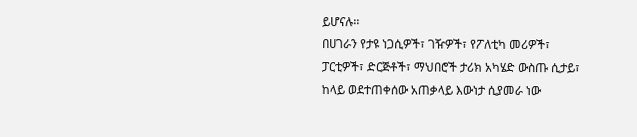ይሆናሉ፡፡
በሀገራን የታዩ ነጋሲዎች፣ ገዥዎች፣ የፖለቲካ መሪዎች፣ ፓርቲዎች፣ ድርጅቶች፣ ማህበሮች ታሪክ አካሄድ ውስጡ ሲታይ፣ ከላይ ወደተጠቀሰው አጠቃላይ እውነታ ሲያመራ ነው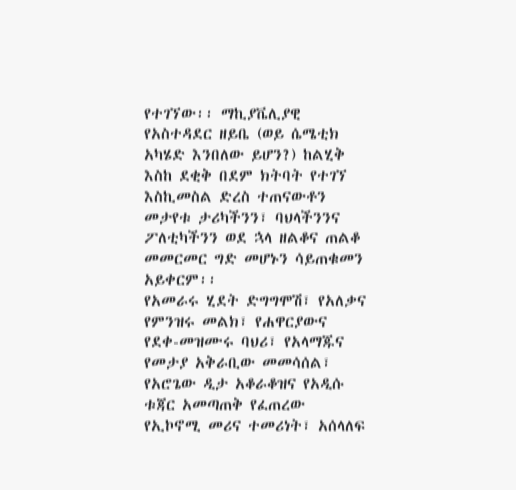የተገኘው፡፡ ማኪያቬሊያዊ የአስተዳደር ዘይቤ (ወይ ሴሜቲክ አካሄድ እንበለው ይሆን?) ከልሂቅ እስከ ደቂቅ በደም ክትባት የተገኘ እስኪመስል ድረስ ተጠናውቶን መታየቱ ታሪካችንን፣ ባህላችንንና ፖለቲካችንን ወደ ኋላ ዘልቆና ጠልቆ መመርመር ግድ መሆኑን ሳይጠቁመን አይቀርም፡፡
የአመራሩ ሂደት ድግግሞሽ፣ የአለቃና የምንዝሩ መልክ፣ የሐዋርያውና የደቀ-መዝሙሩ ባህሪ፣ የአላማጁና የመታያ አቅራቢው መመሳሰል፣ የአሮጌው ዲታ አቆራቆዝና የአዲሱ ቱጃር አመጣጠቅ የፈጠረው የኢኮኖሚ መሪና ተመሪነት፣ አሰላለፍ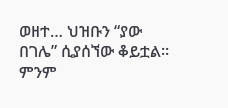ወዘተ… ህዝቡን “ያው በገሌ” ሲያሰኘው ቆይቷል፡፡ ምንም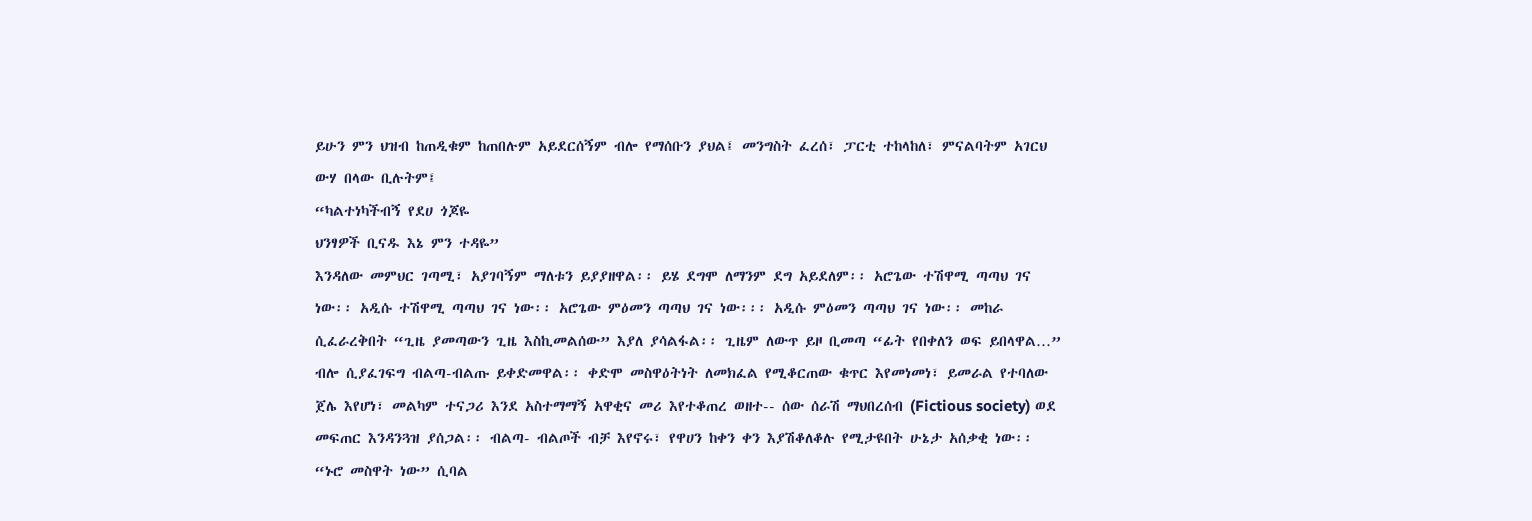ይሁን ምን ህዝብ ከጠዲቁም ከጠበሉም አይደርሰኝም ብሎ የማሰቡን ያህል፤ መንግስት ፈረሰ፣ ፓርቲ ተከላከለ፣ ምናልባትም አገርህ ውሃ በላው ቢሉትም፤
“ካልተነካችብኝ የደሀ ጎጆዬ
ህንፃዎች ቢናዱ እኔ ምን ተዳዬ”
እንዳለው መምህር ገጣሚ፣ አያገባኝም ማለቱን ይያያዘዋል፡፡ ይሄ ደግሞ ለማንም ደግ አይደለም፡፡ አሮጌው ተሽዋሚ ጣጣህ ገና ነው፡፡ አዲሱ ተሽዋሚ ጣጣህ ገና ነው፡፡ አሮጌው ምዕመን ጣጣህ ገና ነው፡፡፡ አዲሱ ምዕመን ጣጣህ ገና ነው፡፡ መከራ ሲፈራረቅበት “ጊዜ ያመጣውን ጊዜ እስኪመልሰው” እያለ ያሳልፋል፡፡ ጊዜም ለውጥ ይዞ ቢመጣ “ፊት የበቀለን ወፍ ይበላዋል…” ብሎ ሲያፈገፍግ ብልጣ-ብልጡ ይቀድመዋል፡፡ ቀድሞ መስዋዕትነት ለመክፈል የሚቆርጠው ቁጥር እየመነመነ፣ ይመራል የተባለው ጀሌ እየሆነ፣ መልካም ተናጋሪ እንደ አስተማማኝ አዋቂና መሪ እየተቆጠረ ወዘተ-- ሰው ሰራሽ ማህበረሰብ (Fictious society) ወደ መፍጠር እንዳንጓዝ ያሰጋል፡፡ ብልጣ- ብልጦች ብቻ እየኖሩ፣ የዋሀን ከቀን ቀን እያሽቆለቆሉ የሚታዩበት ሁኔታ አሰቃቂ ነው፡፡
“ኑሮ መስዋት ነው” ሲባል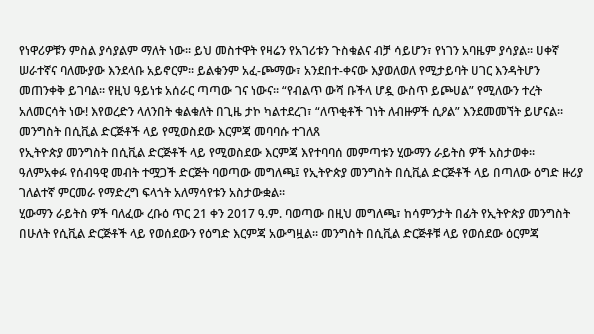የነዋሪዎቹን ምስል ያሳያልም ማለት ነው፡፡ ይህ መስተዋት የዛሬን የአገሪቱን ጉስቁልና ብቻ ሳይሆን፣ የነገን አባዜም ያሳያል፡፡ ሀቀኛ ሠራተኛና ባለሙያው እንደላቡ አይኖርም፡፡ ይልቁንም አፈ-ጮማው፣ አንደበተ-ቀናው እያወለወለ የሚታይባት ሀገር እንዳትሆን መጠንቀቅ ይገባል፡፡ የዚህ ዓይነቱ አሰራር ጣጣው ገና ነውና፡፡ “የብልጥ ውሻ ቡችላ ሆዷ ውስጥ ይጮሀል” የሚለውን ተረት አለመርሳት ነው! እየወረድን ላለንበት ቁልቁለት በጊዜ ታኮ ካልተደረገ፣ “ለጥቂቶች ገነት ለብዙዎች ሲዖል” እንደመመኘት ይሆናል፡፡
መንግስት በሲቪል ድርጅቶች ላይ የሚወስደው እርምጃ መባባሱ ተገለጸ
የኢትዮጵያ መንግስት በሲቪል ድርጅቶች ላይ የሚወስደው እርምጃ እየተባባሰ መምጣቱን ሂውማን ራይትስ ዎች አስታወቀ። ዓለምአቀፉ የሰብዓዊ መብት ተሟጋች ድርጅት ባወጣው መግለጫ፤ የኢትዮጵያ መንግስት በሲቪል ድርጅቶች ላይ በጣለው ዕግድ ዙሪያ ገለልተኛ ምርመራ የማድረግ ፍላጎት አለማሳየቱን አስታውቋል።
ሂውማን ራይትስ ዎች ባለፈው ረቡዕ ጥር 21 ቀን 2017 ዓ.ም. ባወጣው በዚህ መግለጫ፣ ከሳምንታት በፊት የኢትዮጵያ መንግስት በሁለት የሲቪል ድርጅቶች ላይ የወሰደውን የዕግድ እርምጃ አውግዟል። መንግስት በሲቪል ድርጅቶቹ ላይ የወሰደው ዕርምጃ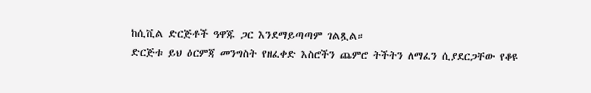ከሲቪል ድርጅቶች ዓዋጁ ጋር እንደማይጣጣም ገልጿል።
ድርጅቱ ይህ ዕርምጃ መንግስት የዘፈቀድ እስሮችን ጨምሮ ትችትን ለማፈን ሲያደርጋቸው የቆዩ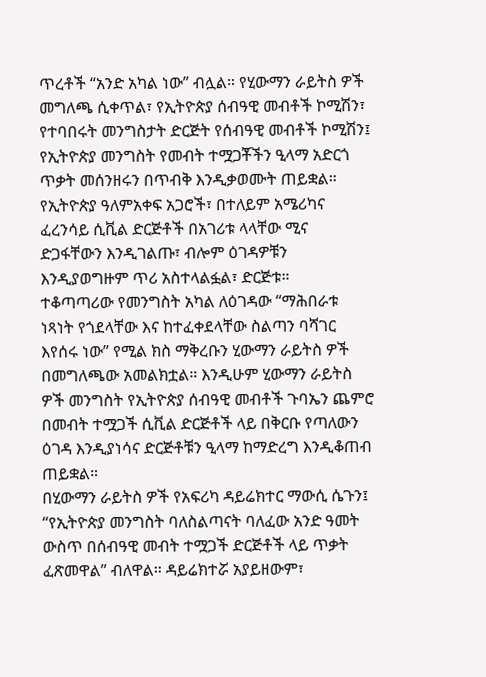ጥረቶች “አንድ አካል ነው” ብሏል። የሂውማን ራይትስ ዎች መግለጫ ሲቀጥል፣ የኢትዮጵያ ሰብዓዊ መብቶች ኮሚሽን፣ የተባበሩት መንግስታት ድርጅት የሰብዓዊ መብቶች ኮሚሽን፤ የኢትዮጵያ መንግስት የመብት ተሟጋቾችን ዒላማ አድርጎ ጥቃት መሰንዘሩን በጥብቅ እንዲቃወሙት ጠይቋል።
የኢትዮጵያ ዓለምአቀፍ አጋሮች፣ በተለይም አሜሪካና ፈረንሳይ ሲቪል ድርጅቶች በአገሪቱ ላላቸው ሚና ድጋፋቸውን እንዲገልጡ፣ ብሎም ዕገዳዎቹን እንዲያወግዙም ጥሪ አስተላልፏል፣ ድርጅቱ።
ተቆጣጣሪው የመንግስት አካል ለዕገዳው “ማሕበራቱ ነጻነት የጎደላቸው እና ከተፈቀደላቸው ስልጣን ባሻገር እየሰሩ ነው” የሚል ክስ ማቅረቡን ሂውማን ራይትስ ዎች በመግለጫው አመልክቷል። እንዲሁም ሂውማን ራይትስ ዎች መንግስት የኢትዮጵያ ሰብዓዊ መብቶች ጉባኤን ጨምሮ በመብት ተሟጋች ሲቪል ድርጅቶች ላይ በቅርቡ የጣለውን ዕገዳ እንዲያነሳና ድርጅቶቹን ዒላማ ከማድረግ እንዲቆጠብ ጠይቋል።
በሂውማን ራይትስ ዎች የአፍሪካ ዳይሬክተር ማውሲ ሴጉን፤ “የኢትዮጵያ መንግስት ባለስልጣናት ባለፈው አንድ ዓመት ውስጥ በሰብዓዊ መብት ተሟጋች ድርጅቶች ላይ ጥቃት ፈጽመዋል” ብለዋል። ዳይሬክተሯ አያይዘውም፣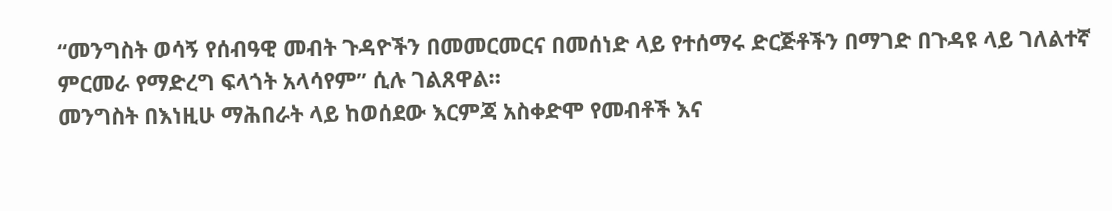“መንግስት ወሳኝ የሰብዓዊ መብት ጉዳዮችን በመመርመርና በመሰነድ ላይ የተሰማሩ ድርጅቶችን በማገድ በጉዳዩ ላይ ገለልተኛ ምርመራ የማድረግ ፍላጎት አላሳየም” ሲሉ ገልጸዋል።
መንግስት በእነዚሁ ማሕበራት ላይ ከወሰደው እርምጃ አስቀድሞ የመብቶች እና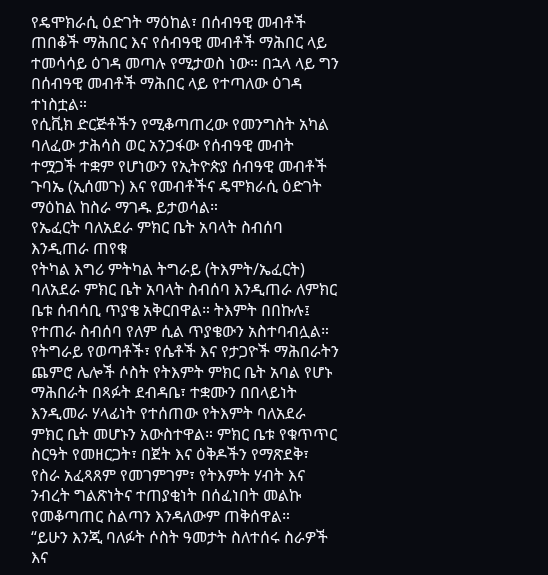የዴሞክራሲ ዕድገት ማዕከል፣ በሰብዓዊ መብቶች ጠበቆች ማሕበር እና የሰብዓዊ መብቶች ማሕበር ላይ ተመሳሳይ ዕገዳ መጣሉ የሚታወስ ነው። በኋላ ላይ ግን በሰብዓዊ መብቶች ማሕበር ላይ የተጣለው ዕገዳ ተነስቷል።
የሲቪክ ድርጅቶችን የሚቆጣጠረው የመንግስት አካል ባለፈው ታሕሳስ ወር አንጋፋው የሰብዓዊ መብት ተሟጋች ተቋም የሆነውን የኢትዮጵያ ሰብዓዊ መብቶች ጉባኤ (ኢሰመጉ) እና የመብቶችና ዴሞክራሲ ዕድገት ማዕከል ከስራ ማገዱ ይታወሳል።
የኤፈርት ባለአደራ ምክር ቤት አባላት ስብሰባ እንዲጠራ ጠየቁ
የትካል እግሪ ምትካል ትግራይ (ትእምት/ኤፈርት) ባለአደራ ምክር ቤት አባላት ስብሰባ እንዲጠራ ለምክር ቤቱ ሰብሳቢ ጥያቄ አቅርበዋል። ትእምት በበኩሉ፤ የተጠራ ስብሰባ የለም ሲል ጥያቄውን አስተባብሏል።
የትግራይ የወጣቶች፣ የሴቶች እና የታጋዮች ማሕበራትን ጨምሮ ሌሎች ሶስት የትእምት ምክር ቤት አባል የሆኑ ማሕበራት በጻፉት ደብዳቤ፣ ተቋሙን በበላይነት እንዲመራ ሃላፊነት የተሰጠው የትእምት ባለአደራ ምክር ቤት መሆኑን አውስተዋል። ምክር ቤቱ የቁጥጥር ስርዓት የመዘርጋት፣ በጀት እና ዕቅዶችን የማጽደቅ፣ የስራ አፈጻጸም የመገምገም፣ የትእምት ሃብት እና ንብረት ግልጽነትና ተጠያቂነት በሰፈነበት መልኩ የመቆጣጠር ስልጣን እንዳለውም ጠቅሰዋል።
“ይሁን እንጂ ባለፉት ሶስት ዓመታት ስለተሰሩ ስራዎች እና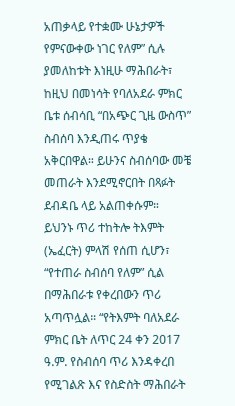አጠቃላይ የተቋሙ ሁኔታዎች የምናውቀው ነገር የለም” ሲሉ ያመለከቱት እነዚሁ ማሕበራት፣ ከዚህ በመነሳት የባለአደራ ምክር ቤቱ ሰብሳቢ “በአጭር ጊዜ ውስጥ” ስብሰባ እንዲጠሩ ጥያቄ አቅርበዋል። ይሁንና ስብሰባው መቼ መጠራት እንደሚኖርበት በጻፉት ደብዳቤ ላይ አልጠቀሱም።
ይህንኑ ጥሪ ተከትሎ ትእምት (ኤፈርት) ምላሽ የሰጠ ሲሆን፣ “የተጠራ ስብሰባ የለም” ሲል በማሕበራቱ የቀረበውን ጥሪ አጣጥሏል። “የትእምት ባለአደራ ምክር ቤት ለጥር 24 ቀን 2017 ዓ.ም. የስብሰባ ጥሪ እንዳቀረበ የሚገልጽ እና የስድስት ማሕበራት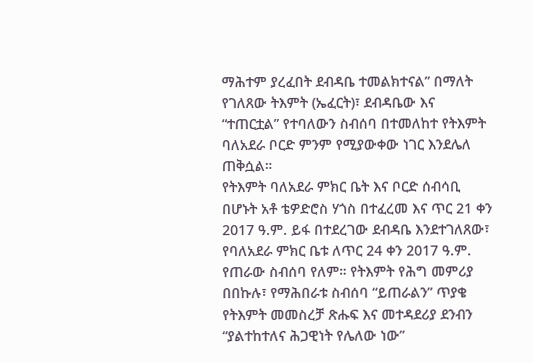ማሕተም ያረፈበት ደብዳቤ ተመልክተናል” በማለት የገለጸው ትእምት (ኤፈርት)፣ ደብዳቤው እና “ተጠርቷል” የተባለውን ስብሰባ በተመለከተ የትእምት ባለአደራ ቦርድ ምንም የሚያውቀው ነገር እንደሌለ ጠቅሷል።
የትእምት ባለአደራ ምክር ቤት እና ቦርድ ሰብሳቢ በሆኑት አቶ ቴዎድሮስ ሃጎስ በተፈረመ እና ጥር 21 ቀን 2017 ዓ.ም. ይፋ በተደረገው ደብዳቤ እንደተገለጸው፣ የባለአደራ ምክር ቤቱ ለጥር 24 ቀን 2017 ዓ.ም. የጠራው ስብሰባ የለም። የትእምት የሕግ መምሪያ በበኩሉ፣ የማሕበራቱ ስብሰባ “ይጠራልን” ጥያቄ የትእምት መመስረቻ ጽሑፍ እና መተዳደሪያ ደንብን “ያልተከተለና ሕጋዊነት የሌለው ነው”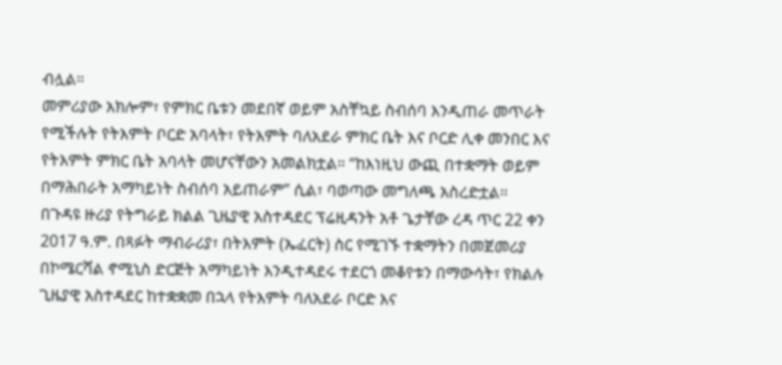ብሏል።
መምሪያው አክሎም፣ የምክር ቤቱን መደበኛ ወይም አስቸኳይ ስብሰባ እንዲጠራ መጥራት የሚችሉት የትእምት ቦርድ አባላት፣ የትእምት ባለአደራ ምክር ቤት እና ቦርድ ሊቀ መንበር እና የትእምት ምክር ቤት አባላት መሆናቸውን አመልክቷል። “ከእነዚህ ውጪ በተቋማት ወይም በማሕበራት አማካይነት ስብሰባ አይጠራም” ሲል፣ ባወጣው መግለጫ አስረድቷል።
በጉዳዩ ዙሪያ የትግራይ ክልል ጊዜያዊ አስተዳደር ፕሬዚዳንት አቶ ጌታቸው ረዳ ጥር 22 ቀን 2017 ዓ.ም. በጻፉት ማብራሪያ፣ በትእምት (ኤፈርት) ስር የሚገኙ ተቋማትን በመጀመሪያ በኮሜርሻል ኖሚኒስ ድርጅት አማካይነት እንዲተዳደሩ ተደርጎ መቆየቱን በማውሳት፣ የክልሉ ጊዜያዊ አስተዳደር ከተቋቋመ በኋላ የትእምት ባለአደራ ቦርድ እና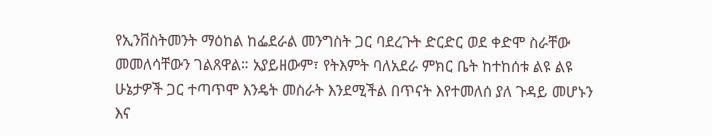የኢንቨስትመንት ማዕከል ከፌደራል መንግስት ጋር ባደረጉት ድርድር ወደ ቀድሞ ስራቸው መመለሳቸውን ገልጸዋል። አያይዘውም፣ የትእምት ባለአደራ ምክር ቤት ከተከሰቱ ልዩ ልዩ ሁኔታዎች ጋር ተጣጥሞ እንዴት መስራት እንደሚችል በጥናት እየተመለሰ ያለ ጉዳይ መሆኑን እና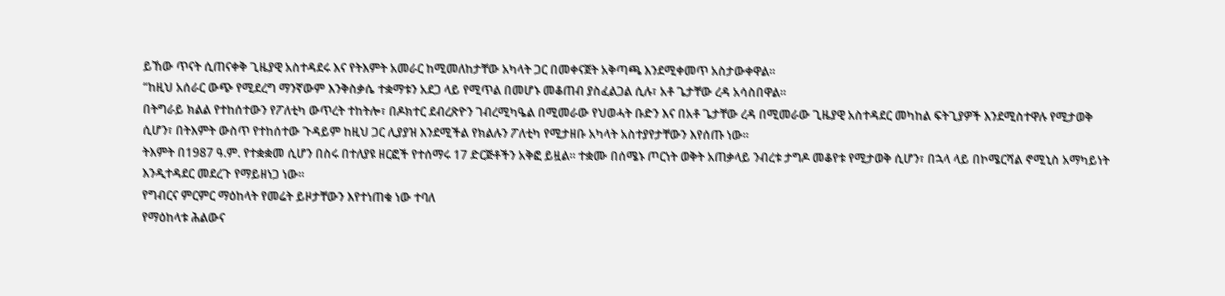ይኸው ጥናት ሲጠናቀቅ ጊዜያዊ አስተዳደሩ እና የትእምት አመራር ከሚመለከታቸው አካላት ጋር በመቀናጀት አቅጣጫ እንደሚቀመጥ አስታውቀዋል።
“ከዚህ አሰራር ውጭ የሚደረግ ማንኛውም እንቅስቃሴ ተቋማቱን አደጋ ላይ የሚጥል በመሆኑ መቆጠብ ያስፈልጋል ሲሉ፣ አቶ ጌታቸው ረዳ አሳስበዋል።
በትግራይ ክልል የተከሰተውን የፖለቲካ ውጥረት ተከትሎ፣ በዶክተር ደብረጽዮን ገብረሚካዔል በሚመራው የህወሓት ቡድን እና በአቶ ጌታቸው ረዳ በሚመራው ጊዜያዊ አስተዳደር መካከል ፍትጊያዎች እንደሚስተዋሉ የሚታወቅ ሲሆን፣ በትእምት ውስጥ የተከሰተው ጉዳይም ከዚህ ጋር ሊያያዝ እንደሚችል የክልሉን ፖለቲካ የሚታዘቡ አካላት አስተያየታቸውን እየሰጡ ነው።
ትእምት በ1987 ዓ.ም. የተቋቋመ ሲሆን በስሩ በተለያዩ ዘርፎች የተሰማሩ 17 ድርጅቶችን አቅፎ ይዟል። ተቋሙ በሰሜኑ ጦርነት ወቅት አጠቃላይ ንብረቱ ታግዶ መቆየቱ የሚታወቅ ሲሆን፣ በኋላ ላይ በኮሜርሻል ኖሚኒስ አማካይነት እንዲተዳደር መደረጉ የማይዘነጋ ነው።
የግብርና ምርምር ማዕከላት የመሬት ይዞታቸውን እየተነጠቁ ነው ተባለ
የማዕከላቱ ሕልውና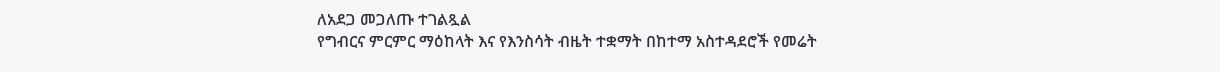ለአደጋ መጋለጡ ተገልጿል
የግብርና ምርምር ማዕከላት እና የእንስሳት ብዜት ተቋማት በከተማ አስተዳደሮች የመሬት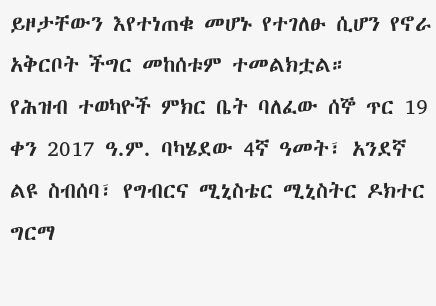ይዞታቸውን እየተነጠቁ መሆኑ የተገለፁ ሲሆን የኖራ አቅርቦት ችግር መከሰቱም ተመልክቷል።
የሕዝብ ተወካዮች ምክር ቤት ባለፈው ሰኞ ጥር 19 ቀን 2017 ዓ.ም. ባካሄደው 4ኛ ዓመት፣ አንደኛ ልዩ ስብሰባ፣ የግብርና ሚኒስቴር ሚኒስትር ዶክተር ግርማ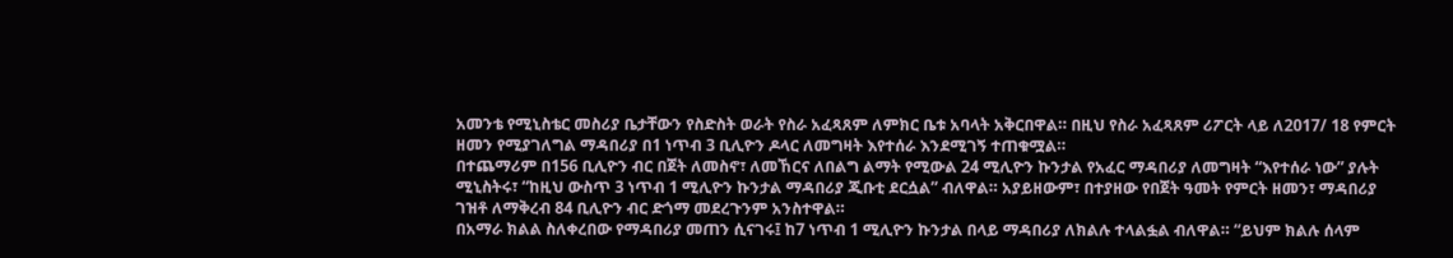አመንቴ የሚኒስቴር መስሪያ ቤታቸውን የስድስት ወራት የስራ አፈጻጸም ለምክር ቤቱ አባላት አቅርበዋል። በዚህ የስራ አፈጻጸም ሪፖርት ላይ ለ2017/ 18 የምርት ዘመን የሚያገለግል ማዳበሪያ በ1 ነጥብ 3 ቢሊዮን ዶላር ለመግዛት እየተሰራ እንደሚገኝ ተጠቁሟል።
በተጨማሪም በ156 ቢሊዮን ብር በጀት ለመስኖ፣ ለመኸርና ለበልግ ልማት የሚውል 24 ሚሊዮን ኩንታል የአፈር ማዳበሪያ ለመግዛት “እየተሰራ ነው” ያሉት ሚኒስትሩ፣ “ከዚህ ውስጥ 3 ነጥብ 1 ሚሊዮን ኩንታል ማዳበሪያ ጂቡቲ ደርሷል” ብለዋል። አያይዘውም፣ በተያዘው የበጀት ዓመት የምርት ዘመን፣ ማዳበሪያ ገዝቶ ለማቅረብ 84 ቢሊዮን ብር ድጎማ መደረጉንም አንስተዋል።
በአማራ ክልል ስለቀረበው የማዳበሪያ መጠን ሲናገሩ፤ ከ7 ነጥብ 1 ሚሊዮን ኩንታል በላይ ማዳበሪያ ለክልሉ ተላልፏል ብለዋል። “ይህም ክልሉ ሰላም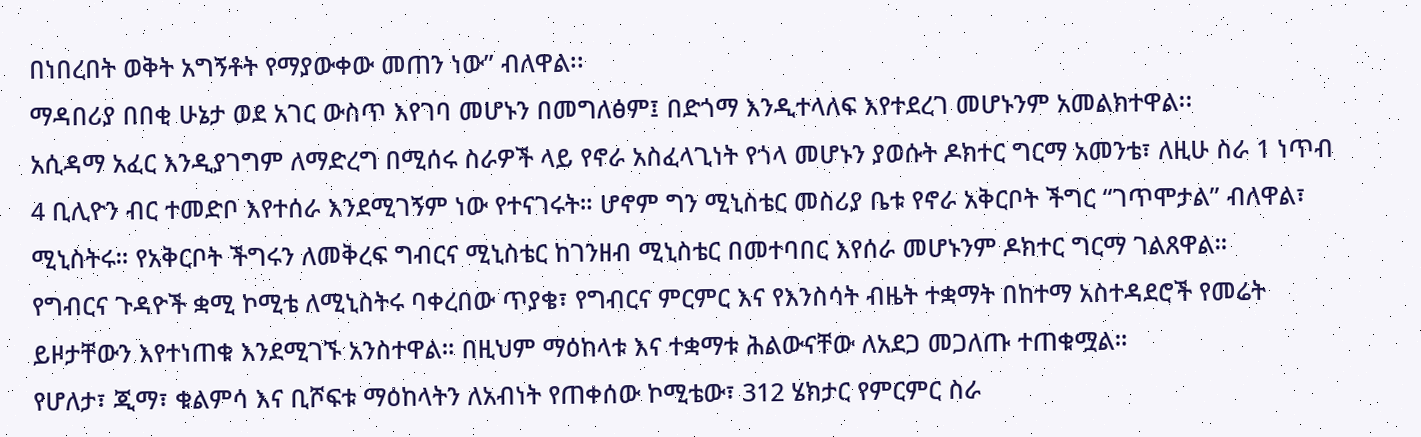በነበረበት ወቅት አግኝቶት የማያውቀው መጠን ነው” ብለዋል፡፡
ማዳበሪያ በበቂ ሁኔታ ወደ አገር ውስጥ እየገባ መሆኑን በመግለፅም፤ በድጎማ እንዲተላለፍ እየተደረገ መሆኑንም አመልክተዋል፡፡
አሲዳማ አፈር እንዲያገግም ለማድረግ በሚሰሩ ስራዎች ላይ የኖራ አስፈላጊነት የጎላ መሆኑን ያወሱት ዶክተር ግርማ አመንቴ፣ ለዚሁ ስራ 1 ነጥብ 4 ቢሊዮን ብር ተመድቦ እየተሰራ እንደሚገኝም ነው የተናገሩት። ሆኖም ግን ሚኒስቴር መስሪያ ቤቱ የኖራ አቅርቦት ችግር “ገጥሞታል” ብለዋል፣ ሚኒስትሩ። የአቅርቦት ችግሩን ለመቅረፍ ግብርና ሚኒስቴር ከገንዘብ ሚኒስቴር በመተባበር እየሰራ መሆኑንም ዶክተር ግርማ ገልጸዋል።
የግብርና ጉዳዮች ቋሚ ኮሚቴ ለሚኒስትሩ ባቀረበው ጥያቄ፣ የግብርና ምርምር እና የእንስሳት ብዜት ተቋማት በከተማ አስተዳደሮች የመሬት ይዞታቸውን እየተነጠቁ እንደሚገኙ አንስተዋል። በዚህም ማዕከላቱ እና ተቋማቱ ሕልውናቸው ለአደጋ መጋለጡ ተጠቁሟል።
የሆለታ፣ ጂማ፣ ቁልምሳ እና ቢሾፍቱ ማዕከላትን ለአብነት የጠቀሰው ኮሚቴው፣ 312 ሄክታር የምርምር ስራ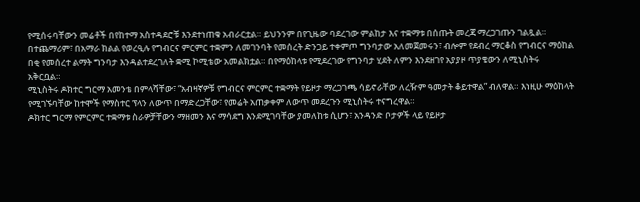የሚሰሩባቸውን መሬቶች በየከተማ አስተዳደሮቹ እንደተነጠቁ አብራርቷል። ይህንንም በየጊዜው ባደረገው ምልከታ እና ተቋማቱ በሰጡት መረጃ ማረጋገጡን ገልጿል።
በተጨማሪም፣ በአማራ ክልል የወረዒሉ የግብርና ምርምር ተቋምን ለመገንባት የመሰረት ድንጋይ ተቀምጦ ግንባታው አለመጀመሩን፣ ብሎም የደብረ ማርቆስ የግብርና ማዕከል በቂ የመሰረተ ልማት ግንባታ እንዳልተደረገለት ቋሚ ኮሚቴው አመልክቷል። በየማዕከላቱ የሚደረገው የግንባታ ሂደት ለምን እንደዘገየ አያያዞ ጥያቄውን ለሚኒስትሩ አቅርቧል።
ሚኒስትሩ ዶክተር ግርማ አመንቴ በምላሻቸው፣ “አብዛኛዎቹ የግብርና ምርምር ተቋማት የይዞታ ማረጋገጫ ሳይኖራቸው ለረዥም ዓመታት ቆይተዋል” ብለዋል። እነዚሁ ማዕከላት የሚገኙባቸው ከተሞች የማስተር ፕላን ለውጥ በማድረጋቸው፣ የመሬት አጠቃቀም ለውጥ መደረጉን ሚኒስትሩ ተናግረዋል።
ዶክተር ግርማ የምርምር ተቋማቱ ስራዎቻቸውን ማዘመን እና ማሳደግ እንደሚገባቸው ያመለከቱ ሲሆን፣ አንዳንድ ቦታዎች ላይ የይዞታ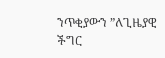ንጥቂያውን ”ለጊዜያዊ ችግር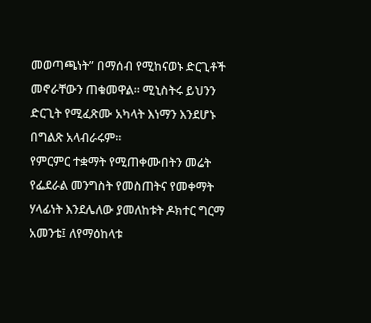መወጣጫነት” በማሰብ የሚከናወኑ ድርጊቶች መኖራቸውን ጠቁመዋል። ሚኒስትሩ ይህንን ድርጊት የሚፈጽሙ አካላት እነማን እንደሆኑ በግልጽ አላብራሩም።
የምርምር ተቋማት የሚጠቀሙበትን መሬት የፌደራል መንግስት የመስጠትና የመቀማት ሃላፊነት እንደሌለው ያመለከቱት ዶክተር ግርማ አመንቴ፤ ለየማዕከላቱ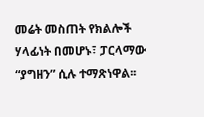መሬት መስጠት የክልሎች ሃላፊነት በመሆኑ፣ ፓርላማው “ያግዘን” ሲሉ ተማጽነዋል፡፡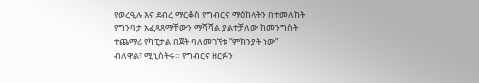የወረዒሉ እና ደብረ ማርቆስ የግብርና ማዕከላትን በተመለከት የግንባታ አፈጻጸማቸውን ማሻሻል ያልተቻለው ከመንግስት ተጨማሪ የካፒታል በጀት ባለመገኘቱ “ምክንያት ነው” ብለዋል፣ ሚኒስትሩ። የግብርና ዘርፉን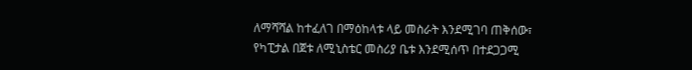ለማሻሻል ከተፈለገ በማዕከላቱ ላይ መስራት እንደሚገባ ጠቅሰው፣ የካፒታል በጀቱ ለሚኒስቴር መስሪያ ቤቱ እንደሚሰጥ በተደጋጋሚ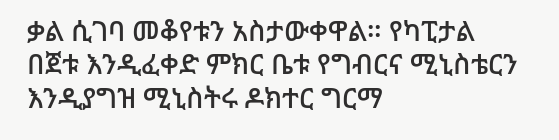ቃል ሲገባ መቆየቱን አስታውቀዋል። የካፒታል በጀቱ እንዲፈቀድ ምክር ቤቱ የግብርና ሚኒስቴርን እንዲያግዝ ሚኒስትሩ ዶክተር ግርማ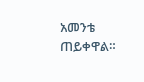አመንቴ ጠይቀዋል።